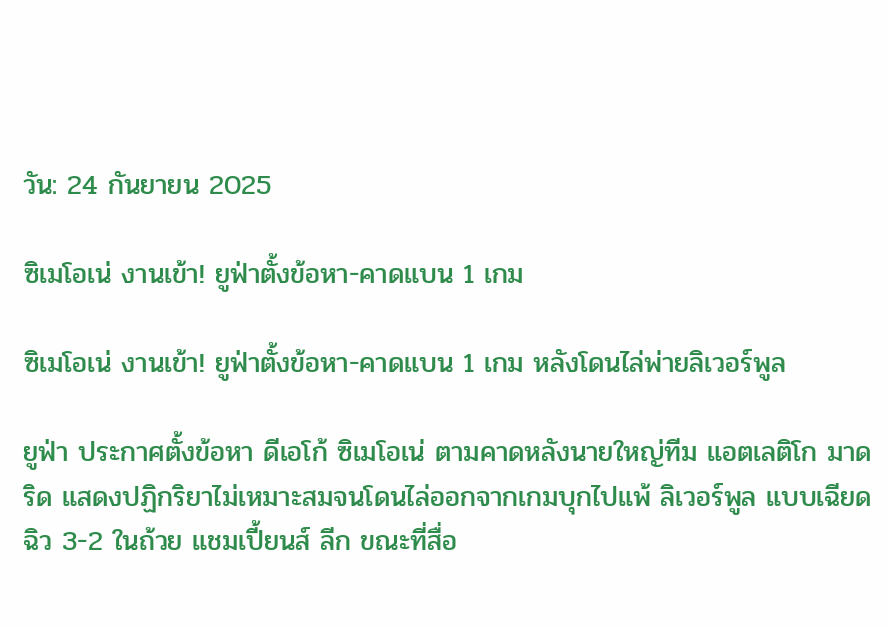วัน: 24 กันยายน 2025

ซิเมโอเน่ งานเข้า! ยูฟ่าตั้งข้อหา-คาดแบน 1 เกม

ซิเมโอเน่ งานเข้า! ยูฟ่าตั้งข้อหา-คาดแบน 1 เกม หลังโดนไล่พ่ายลิเวอร์พูล

ยูฟ่า ประกาศตั้งข้อหา ดีเอโก้ ซิเมโอเน่ ตามคาดหลังนายใหญ่ทีม แอตเลติโก มาดริด แสดงปฏิกริยาไม่เหมาะสมจนโดนไล่ออกจากเกมบุกไปแพ้ ลิเวอร์พูล แบบเฉียดฉิว 3-2 ในถ้วย แชมเปี้ยนส์ ลีก ขณะที่สื่อ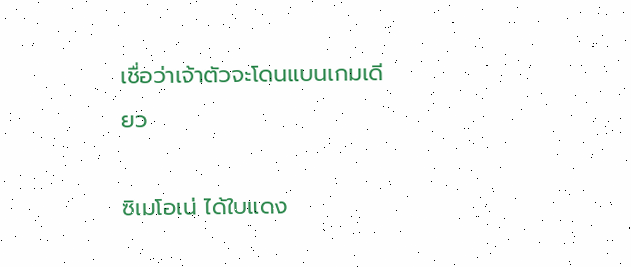เชื่อว่าเจ้าตัวจะโดนแบนเกมเดียว

ซิเมโอเน่ ได้ใบแดง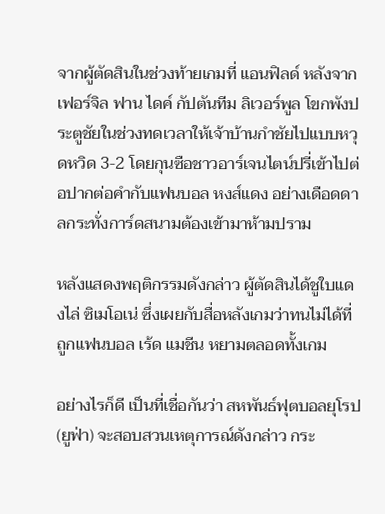จากผู้ตัดสินในช่วงท้ายเกมที่ แอนฟิลด์ หลังจาก เฟอร์จิล ฟาน ไดค์ กัปตันทีม ลิเวอร์พูล โขกพังประตูชัยในช่วงทดเวลาให้เจ้าบ้านกำชัยไปแบบหวุดหวิด 3-2 โดยกุนซือชาวอาร์เจนไตน์ปรี่เข้าไปต่อปากต่อคำกับแฟนบอล หงส์แดง อย่างเดือดดาลกระทั่งการ์ดสนามต้องเข้ามาห้ามปราม

หลังแสดงพฤติกรรมดังกล่าว ผู้ตัดสินได้ชูใบแดงไล่ ซิเมโอเน่ ซึ่งเผยกับสื่อหลังเกมว่าทนไม่ได้ที่ถูกแฟนบอล เร้ด แมชีน หยามตลอดทั้งเกม

อย่างไรก็ดี เป็นที่เชื่อกันว่า สหพันธ์ฟุตบอลยุโรป (ยูฟ่า) จะสอบสวนเหตุการณ์ดังกล่าว กระ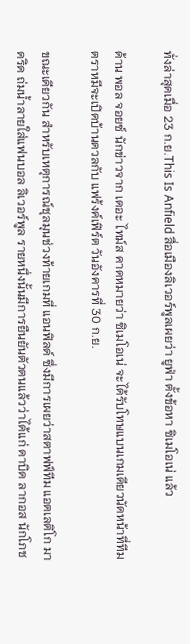ทั่งล่าสุดเมื่อ 23 ก.ย.This Is Anfield สื่อเมืองลิเวอร์พูลเผยว่า ยูฟ่า ตั้งข้อหา ซิเมโอเน่ แล้ว

ด้าน พอล จอยซ์ นักข่าวจาก เดอะ ไทม์ส คาดหมายว่า ซิเมโอเน่ จะได้รับโทษแบนเกมเดียวนัดหน้าที่ทีมตราหมีจะเปิดบ้านดวลกับ แฟร้งค์เฟิร์ต วันอังคารที่ 30 ก.ย.

ขณะเดียวกัน สำหรับเหตุการณ์ชุลมุนช่วงท้ายเกมที่ แอนฟิลด์ ซึ่งมีการเผยว่าสตาฟฟ์ทีม แอตเลติโก มาดริด ถ่มน้ำลายใส่แฟนบอล ลิเวอร์พูล รายหนึ่งนั้นมีการยืนยันตัวตนแล้วว่าได้แก่ ดาบิด ลากอส นักโภช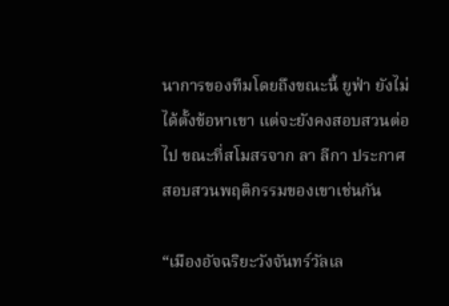นาการของทีมโดยถึงขณะนี้ ยูฟ่า ยังไม่ได้ตั้งข้อหาเขา แต่จะยังคงสอบสวนต่อไป ขณะที่สโมสรจาก ลา ลีกา ประกาศสอบสวนพฤติกรรมของเขาเช่นกัน

“เมืองอัจฉริยะวังจันทร์วัลเล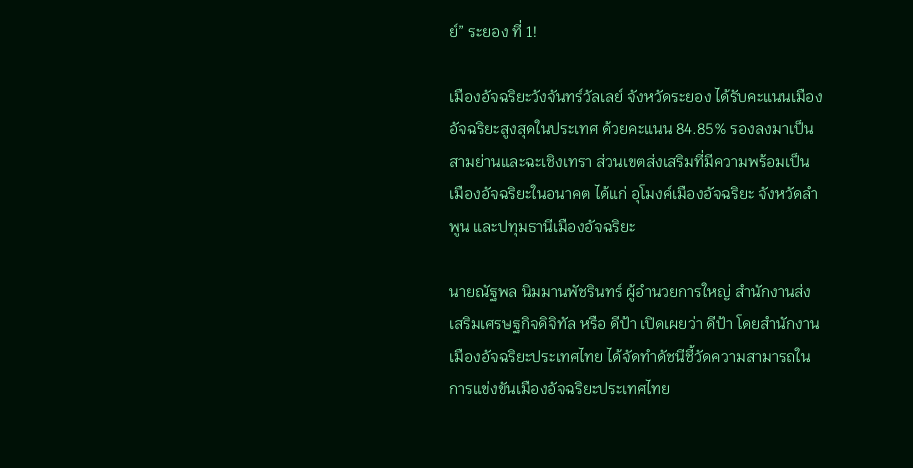ย์” ระยอง ที่ 1!

เมืองอัจฉริยะวังจันทร์วัลเลย์ จังหวัดระยอง ได้รับคะแนนเมืองอัจฉริยะสูงสุดในประเทศ ด้วยคะแนน 84.85% รองลงมาเป็นสามย่านและฉะเชิงเทรา ส่วนเขตส่งเสริมที่มีความพร้อมเป็นเมืองอัจฉริยะในอนาคต ได้แก่ อุโมงค์เมืองอัจฉริยะ จังหวัดลำพูน และปทุมธานีเมืองอัจฉริยะ

นายณัฐพล นิมมานพัชรินทร์ ผู้อำนวยการใหญ่ สำนักงานส่งเสริมเศรษฐกิจดิจิทัล หรือ ดีป้า เปิดเผยว่า ดีป้า โดยสำนักงานเมืองอัจฉริยะประเทศไทย ได้จัดทำดัชนีชี้วัดความสามารถในการแข่งขันเมืองอัจฉริยะประเทศไทย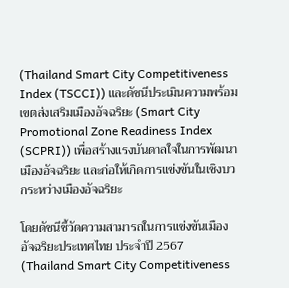(Thailand Smart City Competitiveness Index (TSCCI)) และดัชนีประเมินความพร้อมเขตส่งเสริมเมืองอัจฉริยะ (Smart City Promotional Zone Readiness Index (SCPRI)) เพื่อสร้างแรงบันดาลใจในการพัฒนาเมืองอัจฉริยะ และก่อให้เกิดการแข่งขันในเชิงบวกระหว่างเมืองอัจฉริยะ

โดยดัชนีชี้วัดความสามารถในการแข่งขันเมืองอัจฉริยะประเทศไทย ประจำปี 2567 (Thailand Smart City Competitiveness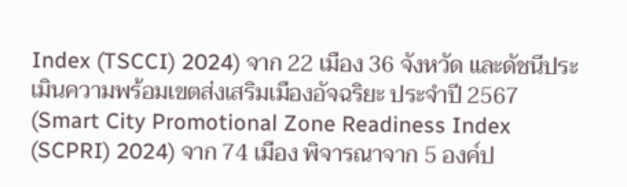Index (TSCCI) 2024) จาก 22 เมือง 36 จังหวัด และดัชนีประเมินความพร้อมเขตส่งเสริมเมืองอัจฉริยะ ประจำปี 2567 (Smart City Promotional Zone Readiness Index (SCPRI) 2024) จาก 74 เมือง พิจารณาจาก 5 องค์ป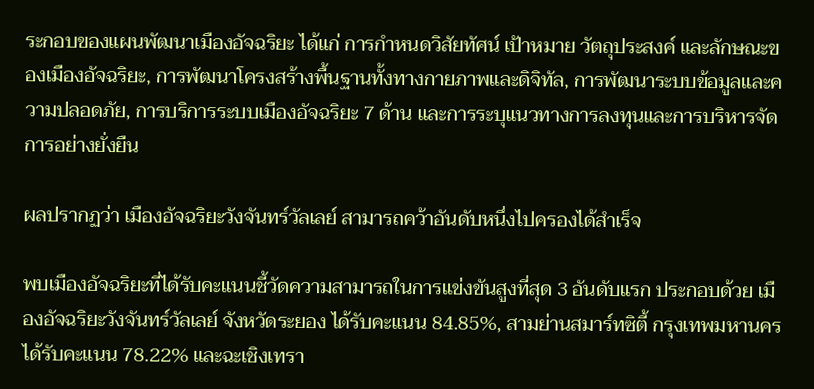ระกอบของแผนพัฒนาเมืองอัจฉริยะ ได้แก่ การกำหนดวิสัยทัศน์ เป้าหมาย วัตถุประสงค์ และลักษณะของเมืองอัจฉริยะ, การพัฒนาโครงสร้างพื้นฐานทั้งทางกายภาพและดิจิทัล, การพัฒนาระบบข้อมูลและความปลอดภัย, การบริการระบบเมืองอัจฉริยะ 7 ด้าน และการระบุแนวทางการลงทุนและการบริหารจัดการอย่างยั่งยืน

ผลปรากฏว่า เมืองอัจฉริยะวังจันทร์วัลเลย์ สามารถคว้าอันดับหนึ่งไปครองได้สำเร็จ

พบเมืองอัจฉริยะที่ได้รับคะแนนชี้วัดความสามารถในการแข่งขันสูงที่สุด 3 อันดับแรก ประกอบด้วย เมืองอัจฉริยะวังจันทร์วัลเลย์ จังหวัดระยอง ได้รับคะแนน 84.85%, สามย่านสมาร์ทซิตี้ กรุงเทพมหานคร ได้รับคะแนน 78.22% และฉะเชิงเทรา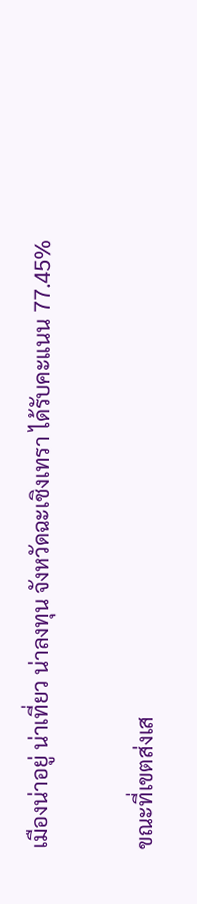เมืองน่าอยู่ น่าเที่ยว น่าลงทุน จังหวัดฉะเชิงเทรา ได้รับคะแนน 77.45%

ขณะที่เขตส่งเส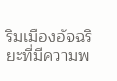ริมเมืองอัจฉริยะที่มีความพ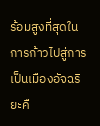ร้อมสูงที่สุดในการก้าวไปสู่การเป็นเมืองอัจฉริยะคื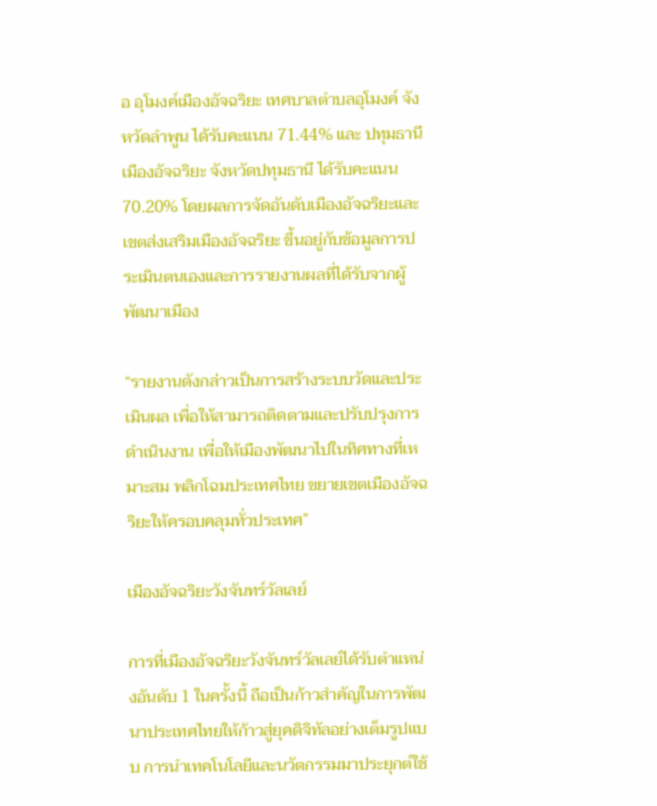อ อุโมงค์เมืองอัจฉริยะ เทศบาลตำบลอุโมงค์ จังหวัดลำพูน ได้รับคะแนน 71.44% และ ปทุมธานีเมืองอัจฉริยะ จังหวัดปทุมธานี ได้รับคะแนน 70.20% โดยผลการจัดอันดับเมืองอัจฉริยะและเขตส่งเสริมเมืองอัจฉริยะ ขึ้นอยู่กับข้อมูลการประเมินตนเองและการรายงานผลที่ได้รับจากผู้พัฒนาเมือง

“รายงานดังกล่าวเป็นการสร้างระบบวัดและประเมินผล เพื่อให้สามารถติดตามและปรับปรุงการดำเนินงาน เพื่อให้เมืองพัฒนาไปในทิศทางที่เหมาะสม พลิกโฉมประเทศไทย ขยายเขตเมืองอัจฉริยะให้ครอบคลุมทั่วประเทศ”

เมืองอัจฉริยะวังจันทร์วัลเลย์

การที่เมืองอัจฉริยะวังจันทร์วัลเลย์ได้รับตำแหน่งอันดับ 1 ในครั้งนี้ ถือเป็นก้าวสำคัญในการพัฒนาประเทศไทยให้ก้าวสู่ยุคดิจิทัลอย่างเต็มรูปแบบ การนำเทคโนโลยีและนวัตกรรมมาประยุกต์ใช้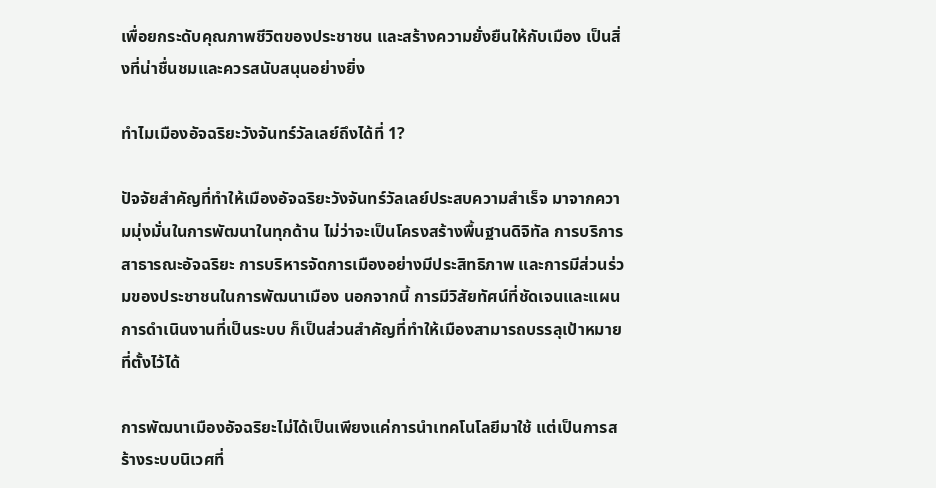เพื่อยกระดับคุณภาพชีวิตของประชาชน และสร้างความยั่งยืนให้กับเมือง เป็นสิ่งที่น่าชื่นชมและควรสนับสนุนอย่างยิ่ง

ทำไมเมืองอัจฉริยะวังจันทร์วัลเลย์ถึงได้ที่ 1?

ปัจจัยสำคัญที่ทำให้เมืองอัจฉริยะวังจันทร์วัลเลย์ประสบความสำเร็จ มาจากความมุ่งมั่นในการพัฒนาในทุกด้าน ไม่ว่าจะเป็นโครงสร้างพื้นฐานดิจิทัล การบริการสาธารณะอัจฉริยะ การบริหารจัดการเมืองอย่างมีประสิทธิภาพ และการมีส่วนร่วมของประชาชนในการพัฒนาเมือง นอกจากนี้ การมีวิสัยทัศน์ที่ชัดเจนและแผนการดำเนินงานที่เป็นระบบ ก็เป็นส่วนสำคัญที่ทำให้เมืองสามารถบรรลุเป้าหมายที่ตั้งไว้ได้

การพัฒนาเมืองอัจฉริยะไม่ได้เป็นเพียงแค่การนำเทคโนโลยีมาใช้ แต่เป็นการสร้างระบบนิเวศที่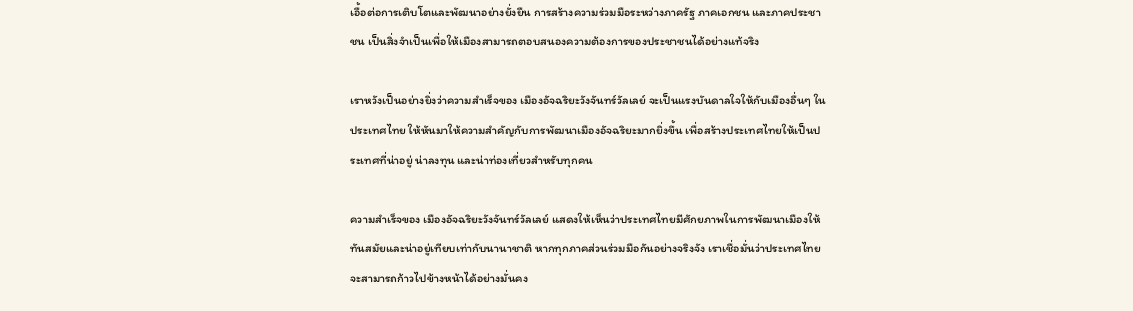เอื้อต่อการเติบโตและพัฒนาอย่างยั่งยืน การสร้างความร่วมมือระหว่างภาครัฐ ภาคเอกชน และภาคประชาชน เป็นสิ่งจำเป็นเพื่อให้เมืองสามารถตอบสนองความต้องการของประชาชนได้อย่างแท้จริง

เราหวังเป็นอย่างยิ่งว่าความสำเร็จของ เมืองอัจฉริยะวังจันทร์วัลเลย์ จะเป็นแรงบันดาลใจให้กับเมืองอื่นๆ ในประเทศไทย ให้หันมาให้ความสำคัญกับการพัฒนาเมืองอัจฉริยะมากยิ่งขึ้น เพื่อสร้างประเทศไทยให้เป็นประเทศที่น่าอยู่ น่าลงทุน และน่าท่องเที่ยวสำหรับทุกคน

ความสำเร็จของ เมืองอัจฉริยะวังจันทร์วัลเลย์ แสดงให้เห็นว่าประเทศไทยมีศักยภาพในการพัฒนาเมืองให้ทันสมัยและน่าอยู่เทียบเท่ากับนานาชาติ หากทุกภาคส่วนร่วมมือกันอย่างจริงจัง เราเชื่อมั่นว่าประเทศไทยจะสามารถก้าวไปข้างหน้าได้อย่างมั่นคง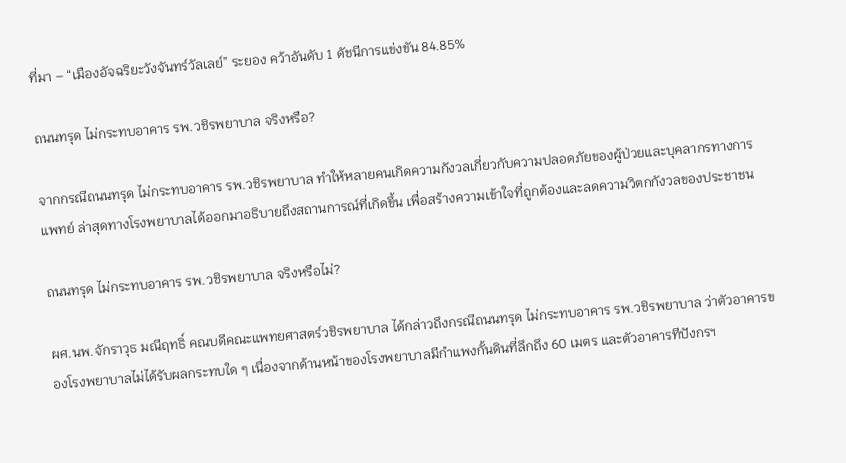ที่มา – “เมืองอัจฉริยะวังจันทร์วัลเลย์” ระยอง คว้าอันดับ 1 ดัชนีการแข่งขัน 84.85%

ถนนทรุด ไม่กระทบอาคาร รพ.วชิรพยาบาล จริงหรือ?

จากกรณีถนนทรุด ไม่กระทบอาคาร รพ.วชิรพยาบาล ทำให้หลายคนเกิดความกังวลเกี่ยวกับความปลอดภัยของผู้ป่วยและบุคลากรทางการแพทย์ ล่าสุดทางโรงพยาบาลได้ออกมาอธิบายถึงสถานการณ์ที่เกิดขึ้น เพื่อสร้างความเข้าใจที่ถูกต้องและลดความวิตกกังวลของประชาชน

ถนนทรุด ไม่กระทบอาคาร รพ.วชิรพยาบาล จริงหรือไม่?

ผศ.นพ.จักราวุธ มณีฤทธิ์ คณบดีคณะแพทยศาสตร์วชิรพยาบาล ได้กล่าวถึงกรณีถนนทรุด ไม่กระทบอาคาร รพ.วชิรพยาบาล ว่าตัวอาคารของโรงพยาบาลไม่ได้รับผลกระทบใด ๆ เนื่องจากด้านหน้าของโรงพยาบาลมีกำแพงกั้นดินที่ลึกถึง 60 เมตร และตัวอาคารทีปังกรฯ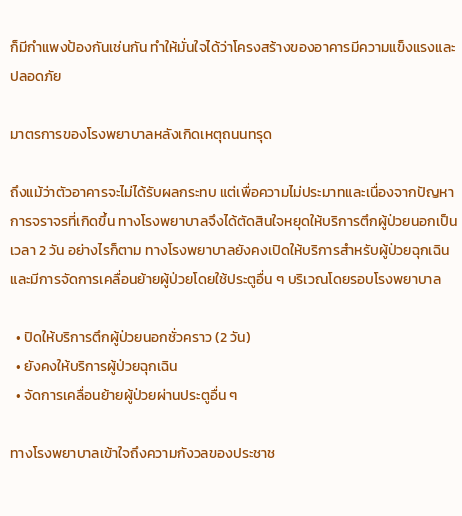ก็มีกำแพงป้องกันเช่นกัน ทำให้มั่นใจได้ว่าโครงสร้างของอาคารมีความแข็งแรงและปลอดภัย

มาตรการของโรงพยาบาลหลังเกิดเหตุถนนทรุด

ถึงแม้ว่าตัวอาคารจะไม่ได้รับผลกระทบ แต่เพื่อความไม่ประมาทและเนื่องจากปัญหาการจราจรที่เกิดขึ้น ทางโรงพยาบาลจึงได้ตัดสินใจหยุดให้บริการตึกผู้ป่วยนอกเป็นเวลา 2 วัน อย่างไรก็ตาม ทางโรงพยาบาลยังคงเปิดให้บริการสำหรับผู้ป่วยฉุกเฉิน และมีการจัดการเคลื่อนย้ายผู้ป่วยโดยใช้ประตูอื่น ๆ บริเวณโดยรอบโรงพยาบาล

  • ปิดให้บริการตึกผู้ป่วยนอกชั่วคราว (2 วัน)
  • ยังคงให้บริการผู้ป่วยฉุกเฉิน
  • จัดการเคลื่อนย้ายผู้ป่วยผ่านประตูอื่น ๆ

ทางโรงพยาบาลเข้าใจถึงความกังวลของประชาช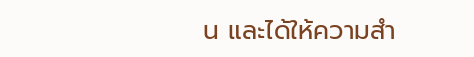น และได้ให้ความสำ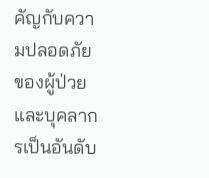คัญกับความปลอดภัยของผู้ป่วยและบุคลากรเป็นอันดับ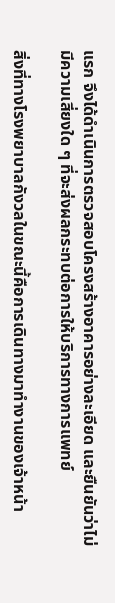แรก จึงได้ดำเนินการตรวจสอบโครงสร้างอาคารอย่างละเอียด และยืนยันว่าไม่มีความเสี่ยงใด ๆ ที่จะส่งผลกระทบต่อการให้บริการทางการแพทย์

สิ่งที่ทางโรงพยาบาลกังวลในขณะนี้คือการเดินทางมาทำงานของเจ้าหน้า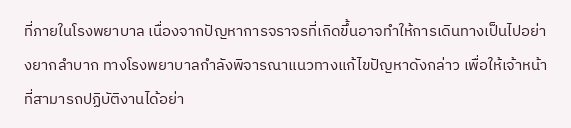ที่ภายในโรงพยาบาล เนื่องจากปัญหาการจราจรที่เกิดขึ้นอาจทำให้การเดินทางเป็นไปอย่างยากลำบาก ทางโรงพยาบาลกำลังพิจารณาแนวทางแก้ไขปัญหาดังกล่าว เพื่อให้เจ้าหน้าที่สามารถปฏิบัติงานได้อย่า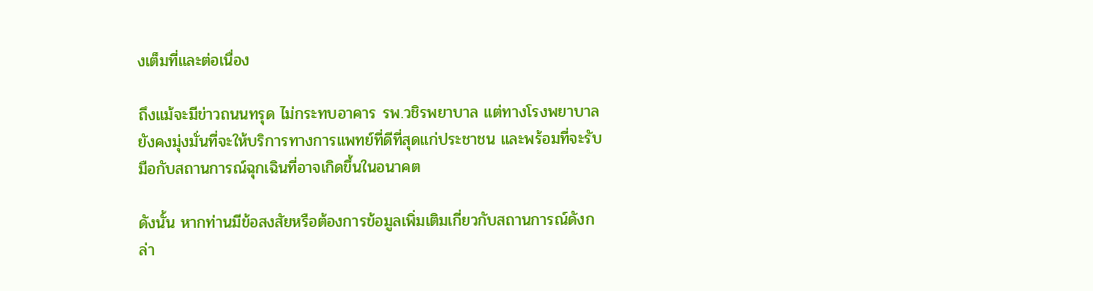งเต็มที่และต่อเนื่อง

ถึงแม้จะมีข่าวถนนทรุด ไม่กระทบอาคาร รพ.วชิรพยาบาล แต่ทางโรงพยาบาลยังคงมุ่งมั่นที่จะให้บริการทางการแพทย์ที่ดีที่สุดแก่ประชาชน และพร้อมที่จะรับมือกับสถานการณ์ฉุกเฉินที่อาจเกิดขึ้นในอนาคต

ดังนั้น หากท่านมีข้อสงสัยหรือต้องการข้อมูลเพิ่มเติมเกี่ยวกับสถานการณ์ดังกล่า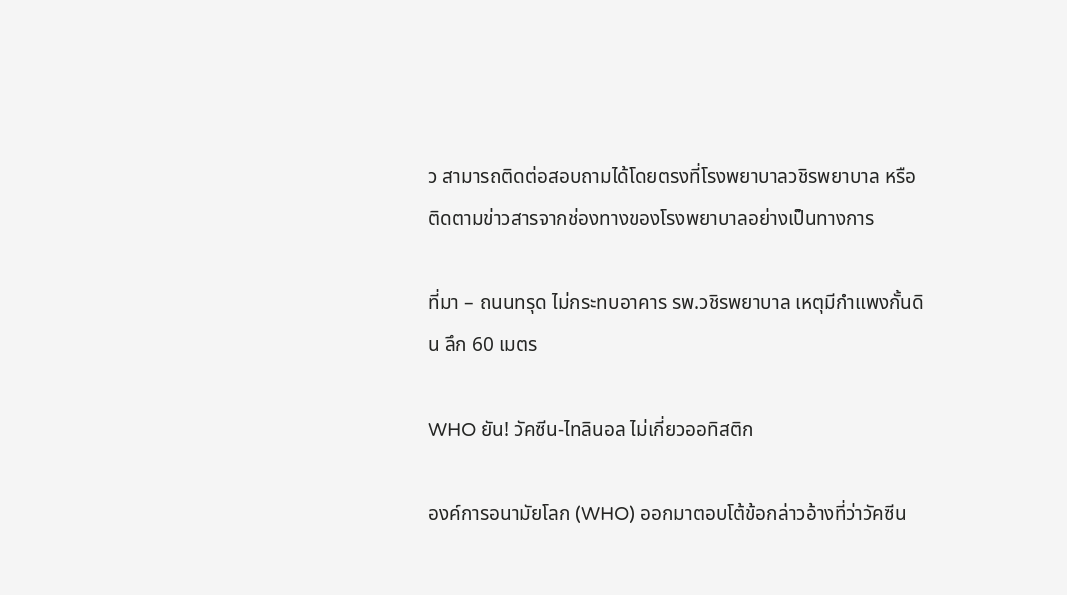ว สามารถติดต่อสอบถามได้โดยตรงที่โรงพยาบาลวชิรพยาบาล หรือติดตามข่าวสารจากช่องทางของโรงพยาบาลอย่างเป็นทางการ

ที่มา – ถนนทรุด ไม่กระทบอาคาร รพ.วชิรพยาบาล เหตุมีกำแพงกั้นดิน ลึก 60 เมตร

WHO ยัน! วัคซีน-ไทลินอล ไม่เกี่ยวออทิสติก

องค์การอนามัยโลก (WHO) ออกมาตอบโต้ข้อกล่าวอ้างที่ว่าวัคซีน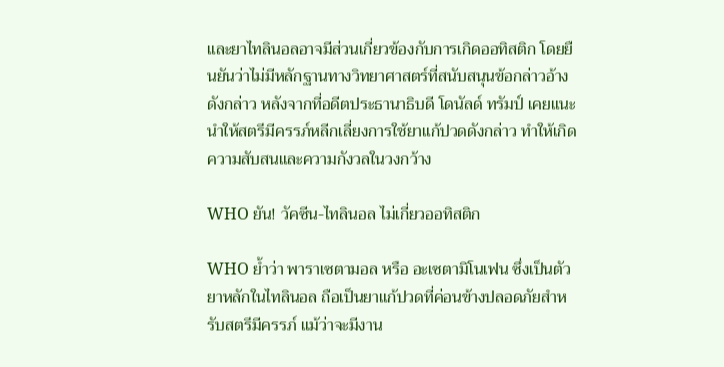และยาไทลินอลอาจมีส่วนเกี่ยวข้องกับการเกิดออทิสติก โดยยืนยันว่าไม่มีหลักฐานทางวิทยาศาสตร์ที่สนับสนุนข้อกล่าวอ้างดังกล่าว หลังจากที่อดีตประธานาธิบดี โดนัลด์ ทรัมป์ เคยแนะนำให้สตรีมีครรภ์หลีกเลี่ยงการใช้ยาแก้ปวดดังกล่าว ทำให้เกิดความสับสนและความกังวลในวงกว้าง

WHO ยัน! วัคซีน-ไทลินอล ไม่เกี่ยวออทิสติก

WHO ย้ำว่า พาราเซตามอล หรือ อะเซตามิโนเฟน ซึ่งเป็นตัวยาหลักในไทลินอล ถือเป็นยาแก้ปวดที่ค่อนข้างปลอดภัยสำหรับสตรีมีครรภ์ แม้ว่าจะมีงาน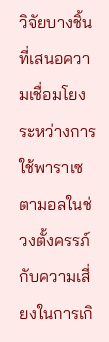วิจัยบางชิ้นที่เสนอความเชื่อมโยงระหว่างการใช้พาราเซตามอลในช่วงตั้งครรภ์กับความเสี่ยงในการเกิ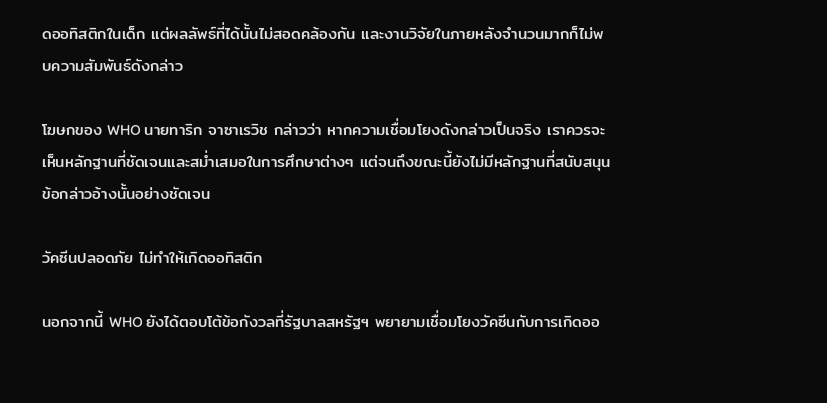ดออทิสติกในเด็ก แต่ผลลัพธ์ที่ได้นั้นไม่สอดคล้องกัน และงานวิจัยในภายหลังจำนวนมากก็ไม่พบความสัมพันธ์ดังกล่าว

โฆษกของ WHO นายทาริก จาซาเรวิช กล่าวว่า หากความเชื่อมโยงดังกล่าวเป็นจริง เราควรจะเห็นหลักฐานที่ชัดเจนและสม่ำเสมอในการศึกษาต่างๆ แต่จนถึงขณะนี้ยังไม่มีหลักฐานที่สนับสนุนข้อกล่าวอ้างนั้นอย่างชัดเจน

วัคซีนปลอดภัย ไม่ทำให้เกิดออทิสติก

นอกจากนี้ WHO ยังได้ตอบโต้ข้อกังวลที่รัฐบาลสหรัฐฯ พยายามเชื่อมโยงวัคซีนกับการเกิดออ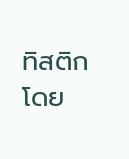ทิสติก โดย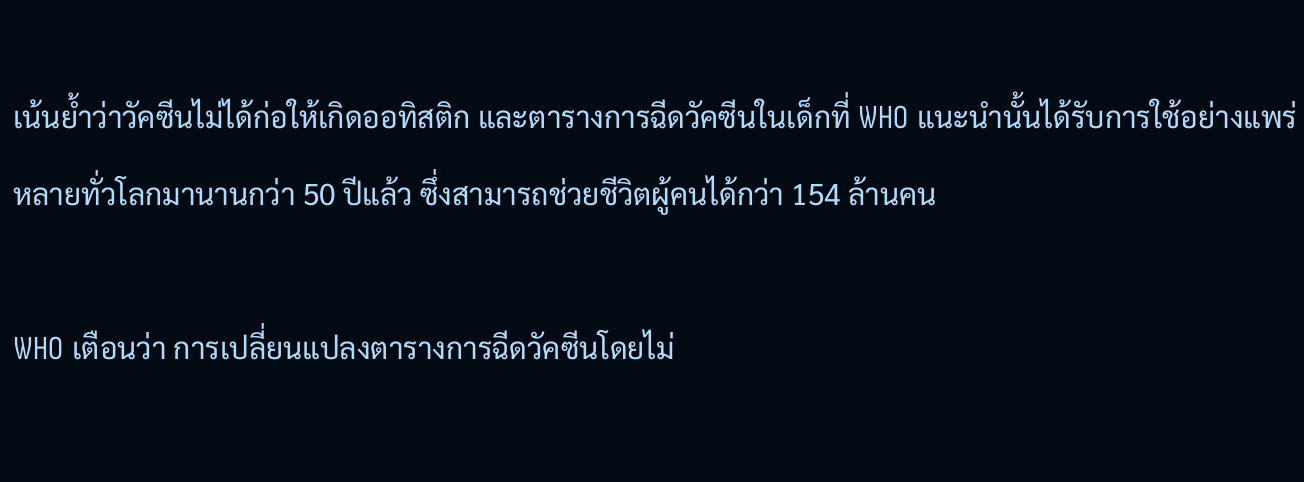เน้นย้ำว่าวัคซีนไม่ได้ก่อให้เกิดออทิสติก และตารางการฉีดวัคซีนในเด็กที่ WHO แนะนำนั้นได้รับการใช้อย่างแพร่หลายทั่วโลกมานานกว่า 50 ปีแล้ว ซึ่งสามารถช่วยชีวิตผู้คนได้กว่า 154 ล้านคน

WHO เตือนว่า การเปลี่ยนแปลงตารางการฉีดวัคซีนโดยไม่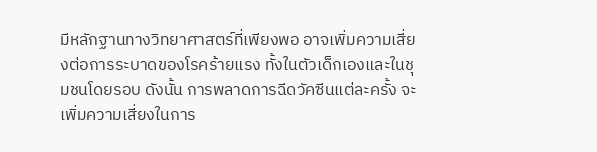มีหลักฐานทางวิทยาศาสตร์ที่เพียงพอ อาจเพิ่มความเสี่ยงต่อการระบาดของโรคร้ายแรง ทั้งในตัวเด็กเองและในชุมชนโดยรอบ ดังนั้น การพลาดการฉีดวัคซีนแต่ละครั้ง จะเพิ่มความเสี่ยงในการ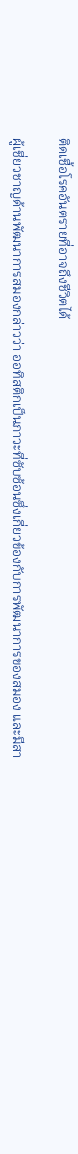ติดเชื้อโรคอันตรายที่อาจถึงชีวิตได้

ผู้เชี่ยวชาญด้านพัฒนาการสมองกล่าวว่า ออทิสติกเป็นภาวะที่ซับซ้อนซึ่งเกี่ยวข้องกับการพัฒนาการของสมอง และมีสา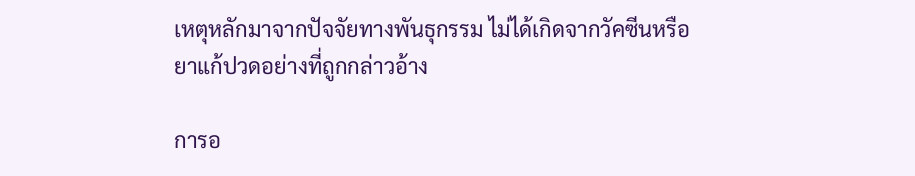เหตุหลักมาจากปัจจัยทางพันธุกรรม ไม่ได้เกิดจากวัคซีนหรือยาแก้ปวดอย่างที่ถูกกล่าวอ้าง

การอ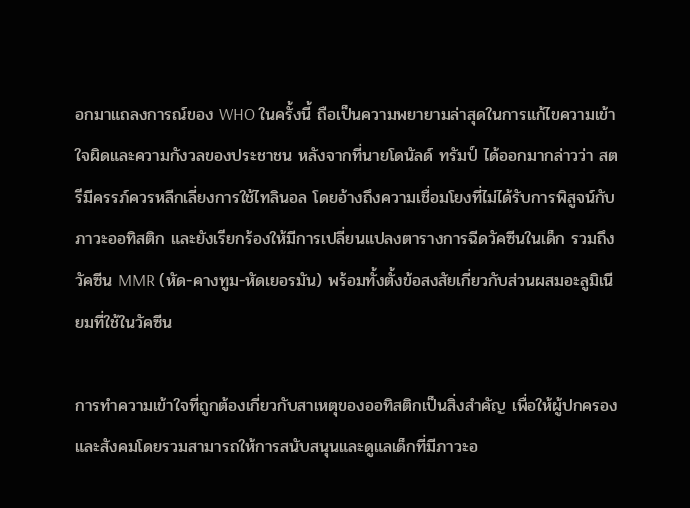อกมาแถลงการณ์ของ WHO ในครั้งนี้ ถือเป็นความพยายามล่าสุดในการแก้ไขความเข้าใจผิดและความกังวลของประชาชน หลังจากที่นายโดนัลด์ ทรัมป์ ได้ออกมากล่าวว่า สตรีมีครรภ์ควรหลีกเลี่ยงการใช้ไทลินอล โดยอ้างถึงความเชื่อมโยงที่ไม่ได้รับการพิสูจน์กับภาวะออทิสติก และยังเรียกร้องให้มีการเปลี่ยนแปลงตารางการฉีดวัคซีนในเด็ก รวมถึงวัคซีน MMR (หัด-คางทูม-หัดเยอรมัน) พร้อมทั้งตั้งข้อสงสัยเกี่ยวกับส่วนผสมอะลูมิเนียมที่ใช้ในวัคซีน

การทำความเข้าใจที่ถูกต้องเกี่ยวกับสาเหตุของออทิสติกเป็นสิ่งสำคัญ เพื่อให้ผู้ปกครองและสังคมโดยรวมสามารถให้การสนับสนุนและดูแลเด็กที่มีภาวะอ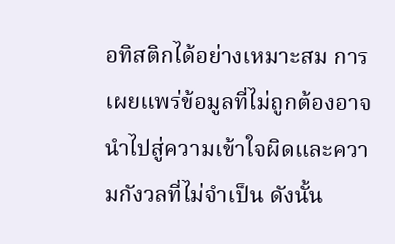อทิสติกได้อย่างเหมาะสม การเผยแพร่ข้อมูลที่ไม่ถูกต้องอาจนำไปสู่ความเข้าใจผิดและความกังวลที่ไม่จำเป็น ดังนั้น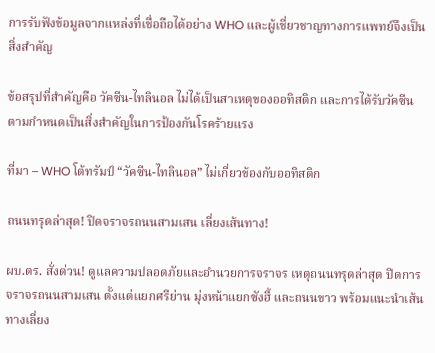การรับฟังข้อมูลจากแหล่งที่เชื่อถือได้อย่าง WHO และผู้เชี่ยวชาญทางการแพทย์จึงเป็นสิ่งสำคัญ

ข้อสรุปที่สำคัญคือ วัคซีน-ไทลินอล ไม่ได้เป็นสาเหตุของออทิสติก และการได้รับวัคซีนตามกำหนดเป็นสิ่งสำคัญในการป้องกันโรคร้ายแรง

ที่มา – WHO โต้ทรัมป์ “วัคซีน-ไทลินอล” ไม่เกี่ยวข้องกับออทิสติก

ถนนทรุดล่าสุด! ปิดจราจรถนนสามเสน เลี่ยงเส้นทาง!

ผบ.ตร. สั่งด่วน! ดูแลความปลอดภัยและอำนวยการจราจร เหตุถนนทรุดล่าสุด ปิดการจราจรถนนสามเสน ตั้งแต่แยกศรีย่าน มุ่งหน้าแยกซังฮี้ และถนนขาว พร้อมแนะนำเส้นทางเลี่ยง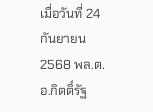เมื่อวันที่ 24 กันยายน 2568 พล.ต.อ.กิตติ์รัฐ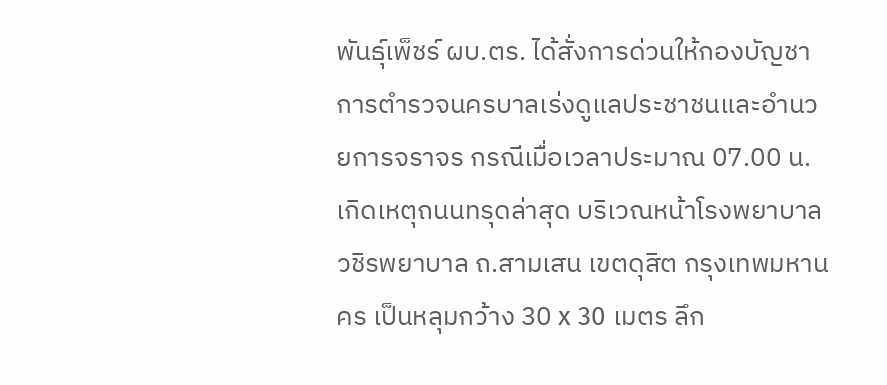พันธุ์เพ็ชร์ ผบ.ตร. ได้สั่งการด่วนให้กองบัญชาการตำรวจนครบาลเร่งดูแลประชาชนและอำนวยการจราจร กรณีเมื่อเวลาประมาณ 07.00 น. เกิดเหตุถนนทรุดล่าสุด บริเวณหน้าโรงพยาบาลวชิรพยาบาล ถ.สามเสน เขตดุสิต กรุงเทพมหานคร เป็นหลุมกว้าง 30 x 30 เมตร ลึก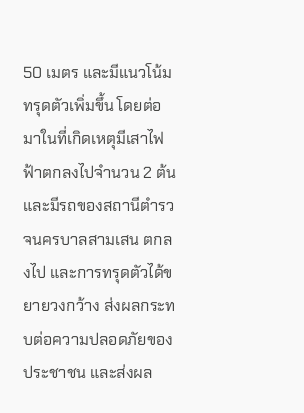50 เมตร และมีแนวโน้มทรุดตัวเพิ่มขึ้น โดยต่อมาในที่เกิดเหตุมีเสาไฟฟ้าตกลงไปจำนวน 2 ต้น และมีรถของสถานีตำรวจนครบาลสามเสน ตกลงไป และการทรุดตัวได้ขยายวงกว้าง ส่งผลกระทบต่อความปลอดภัยของประชาชน และส่งผล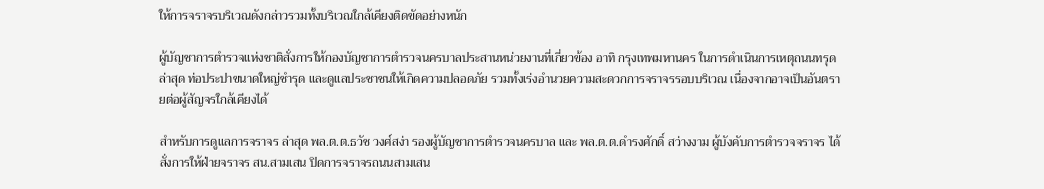ให้การจราจรบริเวณดังกล่าวรวมทั้งบริเวณใกล้เคียงติดขัดอย่างหนัก

ผู้บัญชาการตำรวจแห่งชาติสั่งการให้กองบัญชาการตำรวจนครบาลประสานหน่วยงานที่เกี่ยวข้อง อาทิ กรุงเทพมหานคร ในการดำเนินการเหตุถนนทรุดล่าสุด ท่อประปาขนาดใหญ่ชำรุด และดูแลประชาชนให้เกิดความปลอดภัย รวมทั้งเร่งอำนวยความสะดวกการจราจรรอบบริเวณ เนื่องจากอาจเป็นอันตรายต่อผู้สัญจรใกล้เคียงได้

สำหรับการดูแลการจราจร ล่าสุด พล.ต.ต.ธวัช วงศ์สง่า รองผู้บัญชาการตำรวจนครบาล และ พล.ต.ต.ดำรงศักดิ์ สว่างงาม ผู้บังคับการตำรวจจราจร ได้สั่งการให้ฝ่ายจราจร สน.สามเสน ปิดการจราจรถนนสามเสน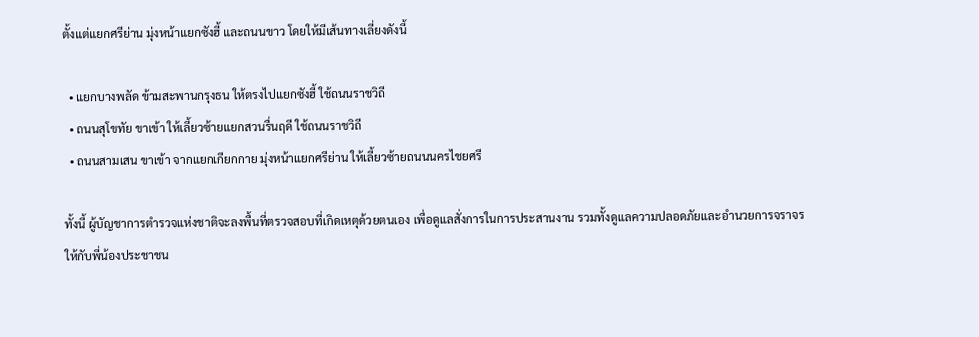ตั้งแต่แยกศรีย่าน มุ่งหน้าแยกซังฮี้ และถนนขาว โดยให้มีเส้นทางเลี่ยงดังนี้

  • แยกบางพลัด ข้ามสะพานกรุงธน ให้ตรงไปแยกซังฮี้ ใช้ถนนราชวิถี
  • ถนนสุโขทัย ขาเข้า ให้เลี้ยวซ้ายแยกสวนรื่นฤดี ใช้ถนนราชวิถี
  • ถนนสามเสน ขาเข้า จากแยกเกียกกาย มุ่งหน้าแยกศรีย่าน ให้เลี้ยวซ้ายถนนนครไชยศรี

ทั้งนี้ ผู้บัญชาการตำรวจแห่งชาติจะลงพื้นที่ตรวจสอบที่เกิดเหตุด้วยตนเอง เพื่อดูแลสั่งการในการประสานงาน รวมทั้งดูแลความปลอดภัยและอำนวยการจราจรให้กับพี่น้องประชาชน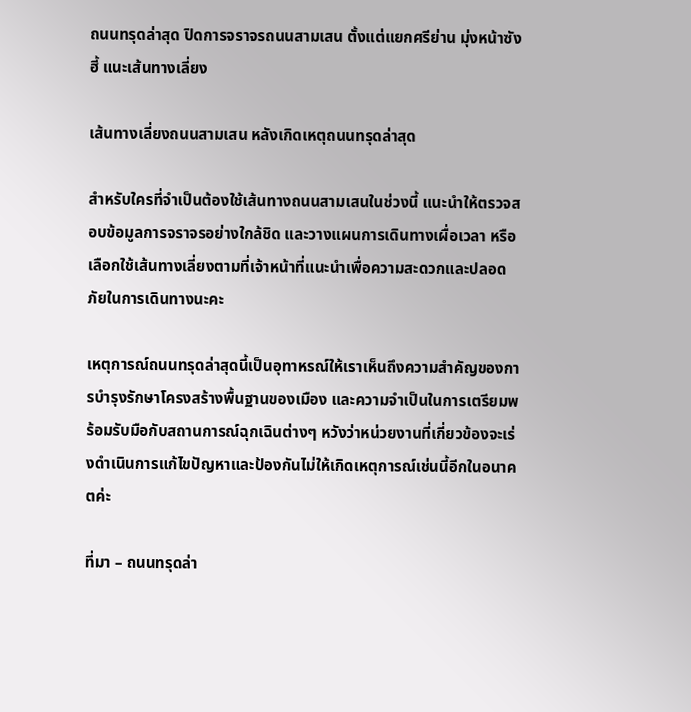ถนนทรุดล่าสุด ปิดการจราจรถนนสามเสน ตั้งแต่แยกศรีย่าน มุ่งหน้าซังฮี้ แนะเส้นทางเลี่ยง

เส้นทางเลี่ยงถนนสามเสน หลังเกิดเหตุถนนทรุดล่าสุด

สำหรับใครที่จำเป็นต้องใช้เส้นทางถนนสามเสนในช่วงนี้ แนะนำให้ตรวจสอบข้อมูลการจราจรอย่างใกล้ชิด และวางแผนการเดินทางเผื่อเวลา หรือเลือกใช้เส้นทางเลี่ยงตามที่เจ้าหน้าที่แนะนำเพื่อความสะดวกและปลอดภัยในการเดินทางนะคะ

เหตุการณ์ถนนทรุดล่าสุดนี้เป็นอุทาหรณ์ให้เราเห็นถึงความสำคัญของการบำรุงรักษาโครงสร้างพื้นฐานของเมือง และความจำเป็นในการเตรียมพร้อมรับมือกับสถานการณ์ฉุกเฉินต่างๆ หวังว่าหน่วยงานที่เกี่ยวข้องจะเร่งดำเนินการแก้ไขปัญหาและป้องกันไม่ให้เกิดเหตุการณ์เช่นนี้อีกในอนาคตค่ะ

ที่มา – ถนนทรุดล่า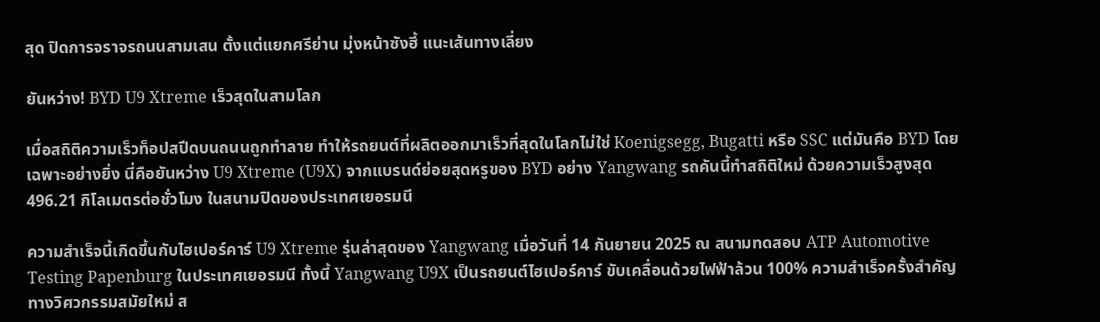สุด ปิดการจราจรถนนสามเสน ตั้งแต่แยกศรีย่าน มุ่งหน้าซังฮี้ แนะเส้นทางเลี่ยง

ยันหว่าง! BYD U9 Xtreme เร็วสุดในสามโลก

เมื่อสถิติความเร็วท็อปสปีดบนถนนถูกทำลาย ทำให้รถยนต์ที่ผลิตออกมาเร็วที่สุดในโลกไม่ใช่ Koenigsegg, Bugatti หรือ SSC แต่มันคือ BYD โดยเฉพาะอย่างยิ่ง นี่คือยันหว่าง U9 Xtreme (U9X) จากแบรนด์ย่อยสุดหรูของ BYD อย่าง Yangwang รถคันนี้ทำสถิติใหม่ ด้วยความเร็วสูงสุด 496.21 กิโลเมตรต่อชั่วโมง ในสนามปิดของประเทศเยอรมนี

ความสำเร็จนี้เกิดขึ้นกับไฮเปอร์คาร์ U9 Xtreme รุ่นล่าสุดของ Yangwang เมื่อวันที่ 14 กันยายน 2025 ณ สนามทดสอบ ATP Automotive Testing Papenburg ในประเทศเยอรมนี ทั้งนี้ Yangwang U9X เป็นรถยนต์ไฮเปอร์คาร์ ขับเคลื่อนด้วยไฟฟ้าล้วน 100% ความสำเร็จครั้งสำคัญทางวิศวกรรมสมัยใหม่ ส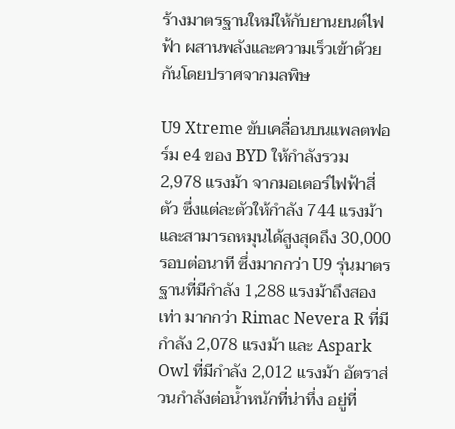ร้างมาตรฐานใหม่ให้กับยานยนต์ไฟฟ้า ผสานพลังและความเร็วเข้าด้วยกันโดยปราศจากมลพิษ

U9 Xtreme ขับเคลื่อนบนแพลตฟอร์ม e4 ของ BYD ให้กำลังรวม 2,978 แรงม้า จากมอเตอร์ไฟฟ้าสี่ตัว ซึ่งแต่ละตัวให้กำลัง 744 แรงม้า และสามารถหมุนได้สูงสุดถึง 30,000 รอบต่อนาที ซึ่งมากกว่า U9 รุ่นมาตรฐานที่มีกำลัง 1,288 แรงม้าถึงสองเท่า มากกว่า Rimac Nevera R ที่มีกำลัง 2,078 แรงม้า และ Aspark Owl ที่มีกำลัง 2,012 แรงม้า อัตราส่วนกำลังต่อน้ำหนักที่น่าทึ่ง อยู่ที่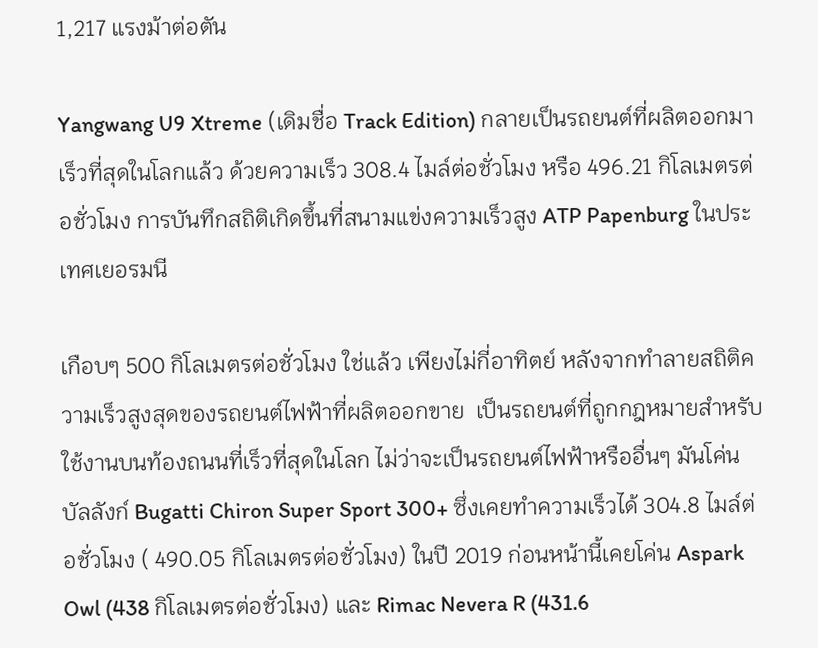1,217 แรงม้าต่อตัน

Yangwang U9 Xtreme (เดิมชื่อ Track Edition) กลายเป็นรถยนต์ที่ผลิตออกมาเร็วที่สุดในโลกแล้ว ด้วยความเร็ว 308.4 ไมล์ต่อชั่วโมง หรือ 496.21 กิโลเมตรต่อชั่วโมง การบันทึกสถิติเกิดขึ้นที่สนามแข่งความเร็วสูง ATP Papenburg ในประเทศเยอรมนี

เกือบๆ 500 กิโลเมตรต่อชั่วโมง ใช่แล้ว เพียงไม่กี่อาทิตย์ หลังจากทำลายสถิติความเร็วสูงสุดของรถยนต์ไฟฟ้าที่ผลิตออกขาย  เป็นรถยนต์ที่ถูกกฎหมายสำหรับใช้งานบนท้องถนนที่เร็วที่สุดในโลก ไม่ว่าจะเป็นรถยนต์ไฟฟ้าหรืออื่นๆ มันโค่นบัลลังก์ Bugatti Chiron Super Sport 300+ ซึ่งเคยทำความเร็วได้ 304.8 ไมล์ต่อชั่วโมง ( 490.05 กิโลเมตรต่อชั่วโมง) ในปี 2019 ก่อนหน้านี้เคยโค่น Aspark Owl (438 กิโลเมตรต่อชั่วโมง) และ Rimac Nevera R (431.6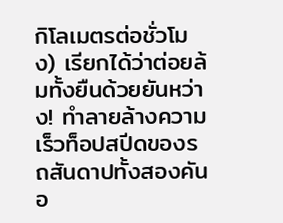กิโลเมตรต่อชั่วโมง) เรียกได้ว่าต่อยล้มทั้งยืนด้วยยันหว่าง! ทำลายล้างความเร็วท็อปสปีดของรถสันดาปทั้งสองคันอ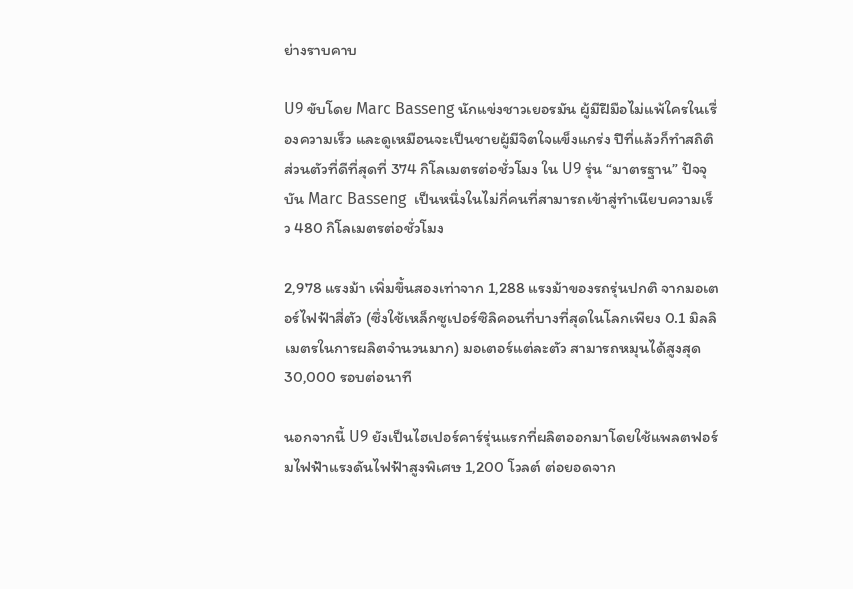ย่างราบคาบ

U9 ขับโดย Marc Basseng นักแข่งชาวเยอรมัน ผู้มีฝีมือไม่แพ้ใครในเรื่องความเร็ว และดูเหมือนจะเป็นชายผู้มีจิตใจแข็งแกร่ง ปีที่แล้วก็ทำสถิติส่วนตัวที่ดีที่สุดที่ 374 กิโลเมตรต่อชั่วโมง ใน U9 รุ่น “มาตรฐาน” ปัจจุบัน Marc Basseng  เป็นหนึ่งในไม่กี่คนที่สามารถเข้าสู่ทำเนียบความเร็ว 480 กิโลเมตรต่อชั่วโมง

2,978 แรงม้า เพิ่มขึ้นสองเท่าจาก 1,288 แรงม้าของรถรุ่นปกติ จากมอเตอร์ไฟฟ้าสี่ตัว (ซึ่งใช้เหล็กซูเปอร์ซิลิคอนที่บางที่สุดในโลกเพียง 0.1 มิลลิเมตรในการผลิตจำนวนมาก) มอเตอร์แต่ละตัว สามารถหมุนได้สูงสุด 30,000 รอบต่อนาที

นอกจากนี้ U9 ยังเป็นไฮเปอร์คาร์รุ่นแรกที่ผลิตออกมาโดยใช้แพลตฟอร์มไฟฟ้าแรงดันไฟฟ้าสูงพิเศษ 1,200 โวลต์ ต่อยอดจาก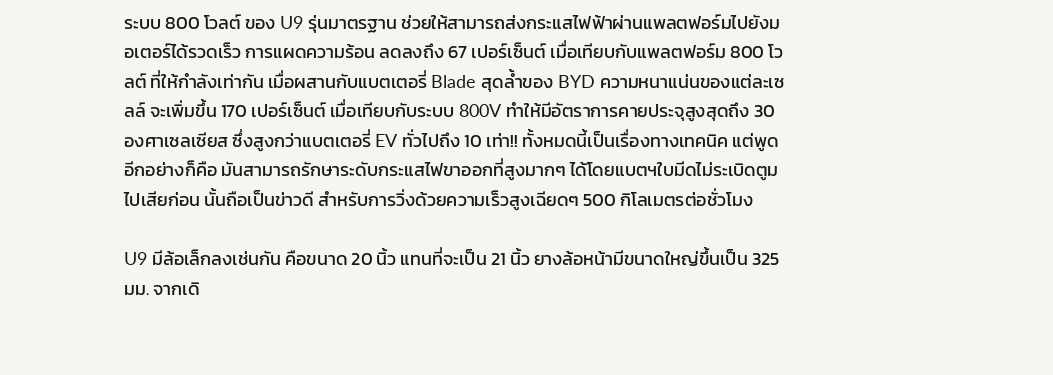ระบบ 800 โวลต์ ของ U9 รุ่นมาตรฐาน ช่วยให้สามารถส่งกระแสไฟฟ้าผ่านแพลตฟอร์มไปยังมอเตอร์ได้รวดเร็ว การแผดความร้อน ลดลงถึง 67 เปอร์เซ็นต์ เมื่อเทียบกับแพลตฟอร์ม 800 โวลต์ ที่ให้กำลังเท่ากัน เมื่อผสานกับแบตเตอรี่ Blade สุดล้ำของ BYD ความหนาแน่นของแต่ละเซลล์ จะเพิ่มขึ้น 170 เปอร์เซ็นต์ เมื่อเทียบกับระบบ 800V ทำให้มีอัตราการคายประจุสูงสุดถึง 30 องศาเซลเซียส ซึ่งสูงกว่าแบตเตอรี่ EV ทั่วไปถึง 10 เท่า!! ทั้งหมดนี้เป็นเรื่องทางเทคนิค แต่พูดอีกอย่างก็คือ มันสามารถรักษาระดับกระแสไฟขาออกที่สูงมากๆ ได้โดยแบตฯใบมีดไม่ระเบิดตูมไปเสียก่อน นั้นถือเป็นข่าวดี สำหรับการวิ่งด้วยความเร็วสูงเฉียดๆ 500 กิโลเมตรต่อชั่วโมง

U9 มีล้อเล็กลงเช่นกัน คือขนาด 20 นิ้ว แทนที่จะเป็น 21 นิ้ว ยางล้อหน้ามีขนาดใหญ่ขึ้นเป็น 325 มม. จากเดิ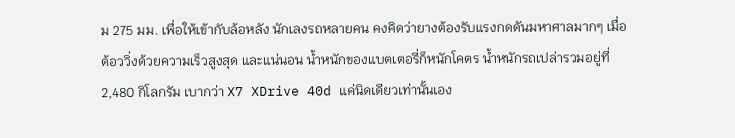ม 275 มม. เพื่อให้เข้ากับล้อหลัง นักเลงรถหลายคน คงคิดว่ายางต้องรับแรงกดดันมหาศาลมากๆ เมื่อต้อววิ่งด้วยความเร็วสูงสุด และแน่นอน น้ำหนักของแบตเตอรี่ก็หนักโคตร น้ำหนักรถเปล่ารวมอยู่ที่ 2,480 กิโลกรัม เบากว่า X7 XDrive 40d แค่นิดเดียวเท่านั้นเอง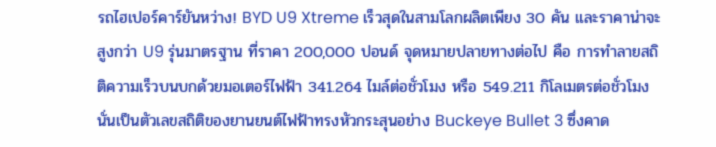รถไฮเปอร์คาร์ยันหว่าง! BYD U9 Xtreme เร็วสุดในสามโลกผลิตเพียง 30 คัน และราคาน่าจะสูงกว่า U9 รุ่นมาตรฐาน ที่ราคา 200,000 ปอนด์ จุดหมายปลายทางต่อไป คือ การทำลายสถิติความเร็วบนบกด้วยมอเตอร์ไฟฟ้า 341.264 ไมล์ต่อชั่วโมง หรือ 549.211 กิโลเมตรต่อชั่วโมง นั่นเป็นตัวเลขสถิติของยานยนต์ไฟฟ้าทรงหัวกระสุนอย่าง Buckeye Bullet 3 ซึ่งคาด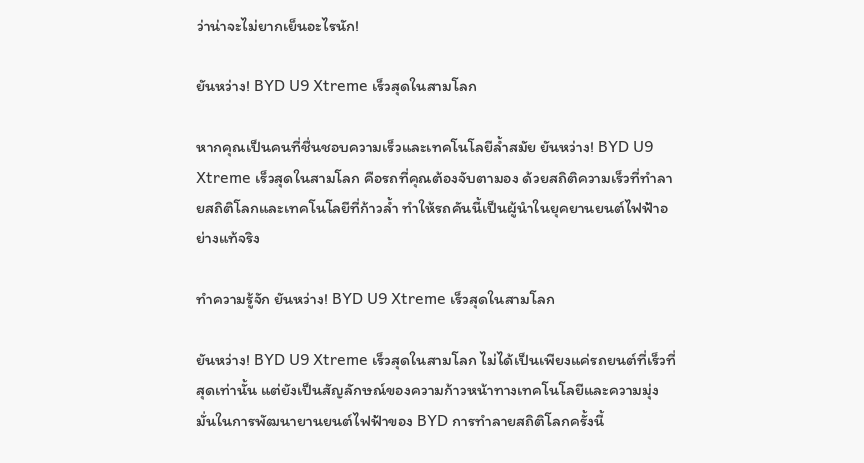ว่าน่าจะไม่ยากเย็นอะไรนัก!

ยันหว่าง! BYD U9 Xtreme เร็วสุดในสามโลก

หากคุณเป็นคนที่ชื่นชอบความเร็วและเทคโนโลยีล้ำสมัย ยันหว่าง! BYD U9 Xtreme เร็วสุดในสามโลก คือรถที่คุณต้องจับตามอง ด้วยสถิติความเร็วที่ทำลายสถิติโลกและเทคโนโลยีที่ก้าวล้ำ ทำให้รถคันนี้เป็นผู้นำในยุคยานยนต์ไฟฟ้าอย่างแท้จริง

ทำความรู้จัก ยันหว่าง! BYD U9 Xtreme เร็วสุดในสามโลก

ยันหว่าง! BYD U9 Xtreme เร็วสุดในสามโลก ไม่ได้เป็นเพียงแค่รถยนต์ที่เร็วที่สุดเท่านั้น แต่ยังเป็นสัญลักษณ์ของความก้าวหน้าทางเทคโนโลยีและความมุ่งมั่นในการพัฒนายานยนต์ไฟฟ้าของ BYD การทำลายสถิติโลกครั้งนี้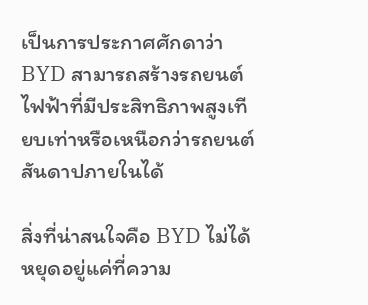เป็นการประกาศศักดาว่า BYD สามารถสร้างรถยนต์ไฟฟ้าที่มีประสิทธิภาพสูงเทียบเท่าหรือเหนือกว่ารถยนต์สันดาปภายในได้

สิ่งที่น่าสนใจคือ BYD ไม่ได้หยุดอยู่แค่ที่ความ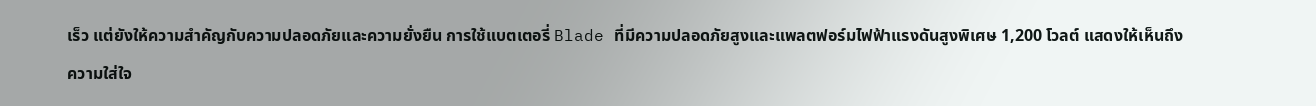เร็ว แต่ยังให้ความสำคัญกับความปลอดภัยและความยั่งยืน การใช้แบตเตอรี่ Blade ที่มีความปลอดภัยสูงและแพลตฟอร์มไฟฟ้าแรงดันสูงพิเศษ 1,200 โวลต์ แสดงให้เห็นถึงความใส่ใจ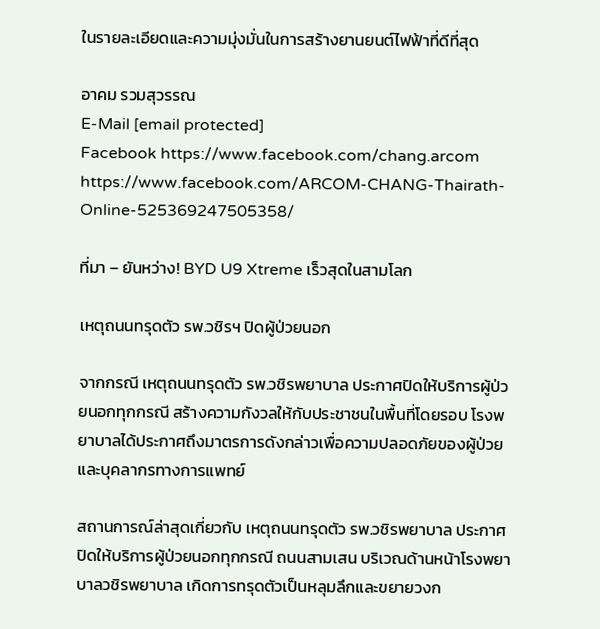ในรายละเอียดและความมุ่งมั่นในการสร้างยานยนต์ไฟฟ้าที่ดีที่สุด

อาคม รวมสุวรรณ
E-Mail [email protected]
Facebook https://www.facebook.com/chang.arcom
https://www.facebook.com/ARCOM-CHANG-Thairath-Online-525369247505358/

ที่มา – ยันหว่าง! BYD U9 Xtreme เร็วสุดในสามโลก

เหตุถนนทรุดตัว รพ.วชิรฯ ปิดผู้ป่วยนอก

จากกรณี เหตุถนนทรุดตัว รพ.วชิรพยาบาล ประกาศปิดให้บริการผู้ป่วยนอกทุกกรณี สร้างความกังวลให้กับประชาชนในพื้นที่โดยรอบ โรงพยาบาลได้ประกาศถึงมาตรการดังกล่าวเพื่อความปลอดภัยของผู้ป่วยและบุคลากรทางการแพทย์

สถานการณ์ล่าสุดเกี่ยวกับ เหตุถนนทรุดตัว รพ.วชิรพยาบาล ประกาศปิดให้บริการผู้ป่วยนอกทุกกรณี ถนนสามเสน บริเวณด้านหน้าโรงพยาบาลวชิรพยาบาล เกิดการทรุดตัวเป็นหลุมลึกและขยายวงก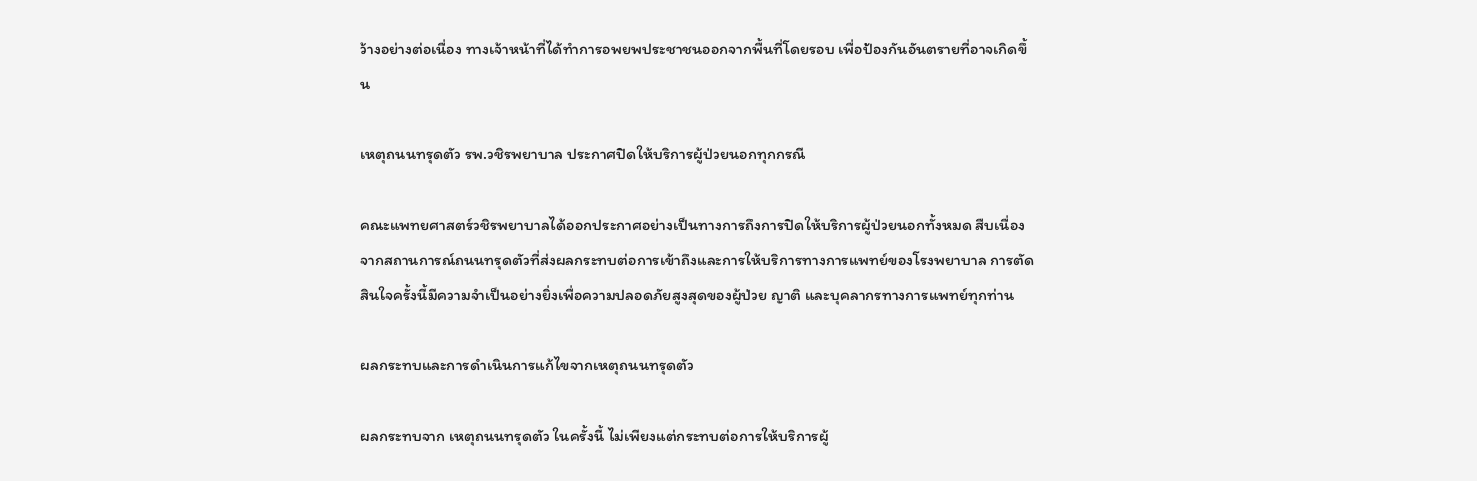ว้างอย่างต่อเนื่อง ทางเจ้าหน้าที่ได้ทำการอพยพประชาชนออกจากพื้นที่โดยรอบ เพื่อป้องกันอันตรายที่อาจเกิดขึ้น

เหตุถนนทรุดตัว รพ.วชิรพยาบาล ประกาศปิดให้บริการผู้ป่วยนอกทุกกรณี

คณะแพทยศาสตร์วชิรพยาบาลได้ออกประกาศอย่างเป็นทางการถึงการปิดให้บริการผู้ป่วยนอกทั้งหมด สืบเนื่องจากสถานการณ์ถนนทรุดตัวที่ส่งผลกระทบต่อการเข้าถึงและการให้บริการทางการแพทย์ของโรงพยาบาล การตัดสินใจครั้งนี้มีความจำเป็นอย่างยิ่งเพื่อความปลอดภัยสูงสุดของผู้ป่วย ญาติ และบุคลากรทางการแพทย์ทุกท่าน

ผลกระทบและการดำเนินการแก้ไขจากเหตุถนนทรุดตัว

ผลกระทบจาก เหตุถนนทรุดตัว ในครั้งนี้ ไม่เพียงแต่กระทบต่อการให้บริการผู้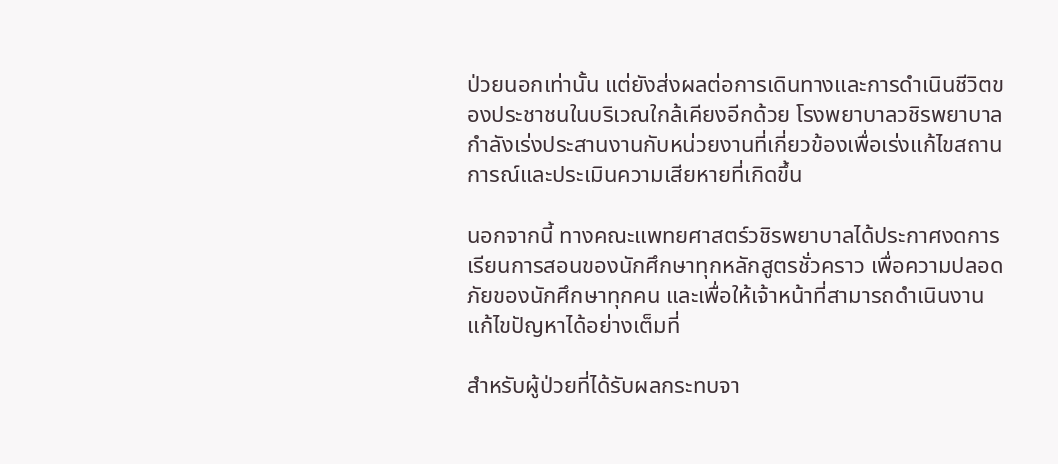ป่วยนอกเท่านั้น แต่ยังส่งผลต่อการเดินทางและการดำเนินชีวิตของประชาชนในบริเวณใกล้เคียงอีกด้วย โรงพยาบาลวชิรพยาบาลกำลังเร่งประสานงานกับหน่วยงานที่เกี่ยวข้องเพื่อเร่งแก้ไขสถานการณ์และประเมินความเสียหายที่เกิดขึ้น

นอกจากนี้ ทางคณะแพทยศาสตร์วชิรพยาบาลได้ประกาศงดการเรียนการสอนของนักศึกษาทุกหลักสูตรชั่วคราว เพื่อความปลอดภัยของนักศึกษาทุกคน และเพื่อให้เจ้าหน้าที่สามารถดำเนินงานแก้ไขปัญหาได้อย่างเต็มที่

สำหรับผู้ป่วยที่ได้รับผลกระทบจา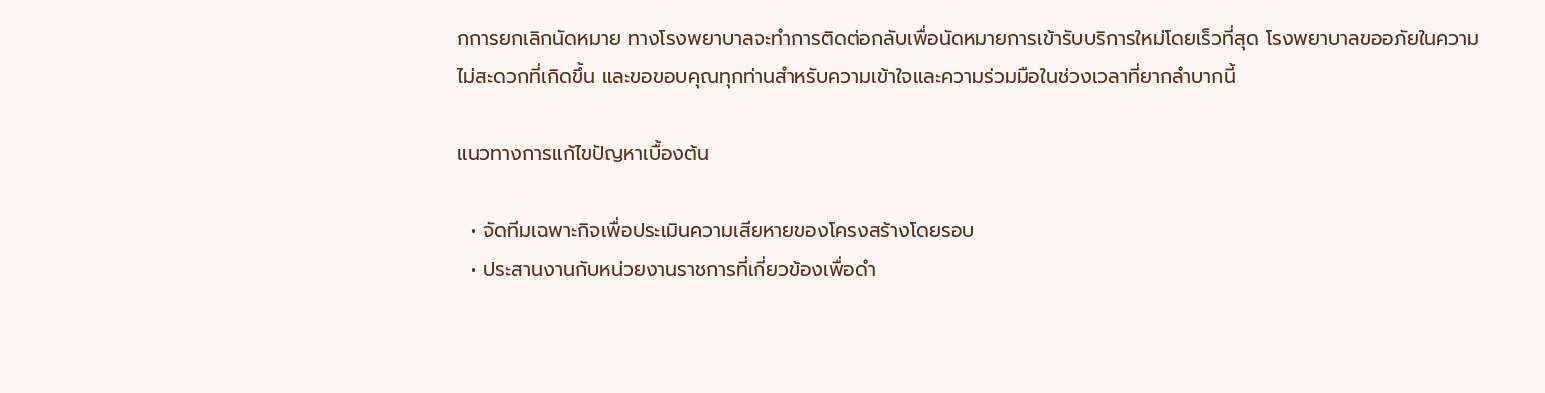กการยกเลิกนัดหมาย ทางโรงพยาบาลจะทำการติดต่อกลับเพื่อนัดหมายการเข้ารับบริการใหม่โดยเร็วที่สุด โรงพยาบาลขออภัยในความไม่สะดวกที่เกิดขึ้น และขอขอบคุณทุกท่านสำหรับความเข้าใจและความร่วมมือในช่วงเวลาที่ยากลำบากนี้

แนวทางการแก้ไขปัญหาเบื้องต้น

  • จัดทีมเฉพาะกิจเพื่อประเมินความเสียหายของโครงสร้างโดยรอบ
  • ประสานงานกับหน่วยงานราชการที่เกี่ยวข้องเพื่อดำ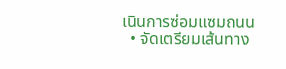เนินการซ่อมแซมถนน
  • จัดเตรียมเส้นทาง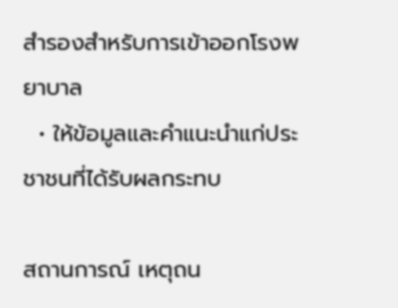สำรองสำหรับการเข้าออกโรงพยาบาล
  • ให้ข้อมูลและคำแนะนำแก่ประชาชนที่ได้รับผลกระทบ

สถานการณ์ เหตุถน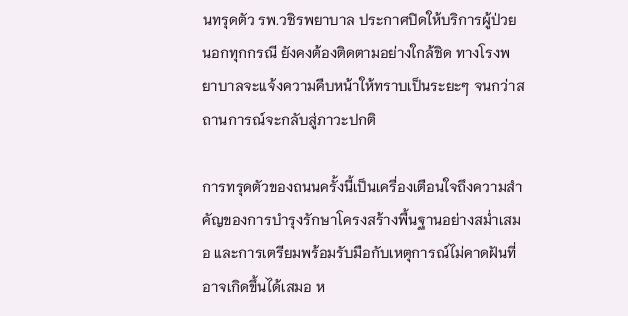นทรุดตัว รพ.วชิรพยาบาล ประกาศปิดให้บริการผู้ป่วยนอกทุกกรณี ยังคงต้องติดตามอย่างใกล้ชิด ทางโรงพยาบาลจะแจ้งความคืบหน้าให้ทราบเป็นระยะๆ จนกว่าสถานการณ์จะกลับสู่ภาวะปกติ

การทรุดตัวของถนนครั้งนี้เป็นเครื่องเตือนใจถึงความสำคัญของการบำรุงรักษาโครงสร้างพื้นฐานอย่างสม่ำเสมอ และการเตรียมพร้อมรับมือกับเหตุการณ์ไม่คาดฝันที่อาจเกิดขึ้นได้เสมอ ห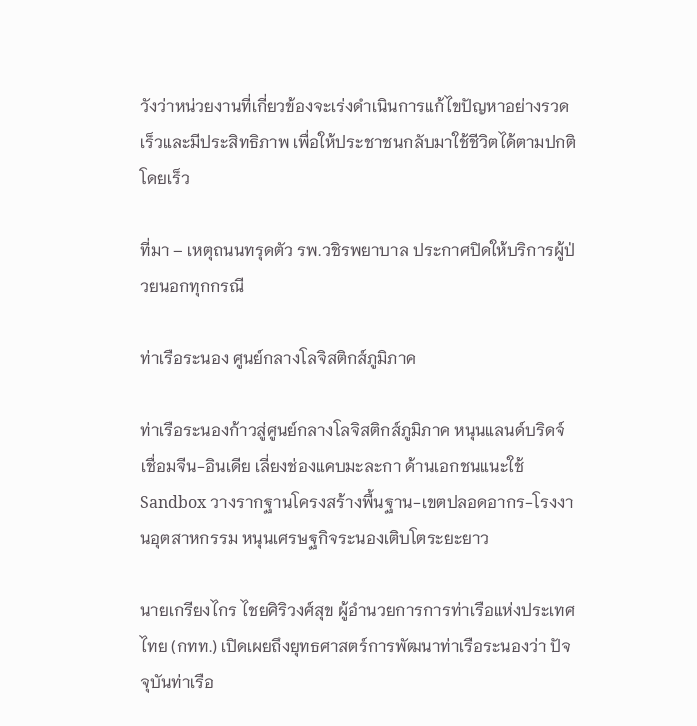วังว่าหน่วยงานที่เกี่ยวข้องจะเร่งดำเนินการแก้ไขปัญหาอย่างรวดเร็วและมีประสิทธิภาพ เพื่อให้ประชาชนกลับมาใช้ชีวิตได้ตามปกติโดยเร็ว

ที่มา – เหตุถนนทรุดตัว รพ.วชิรพยาบาล ประกาศปิดให้บริการผู้ป่วยนอกทุกกรณี

ท่าเรือระนอง ศูนย์กลางโลจิสติกส์ภูมิภาค

ท่าเรือระนองก้าวสู่ศูนย์กลางโลจิสติกส์ภูมิภาค หนุนแลนด์บริดจ์เชื่อมจีน-อินเดีย เลี่ยงช่องแคบมะละกา ด้านเอกชนแนะใช้ Sandbox วางรากฐานโครงสร้างพื้นฐาน-เขตปลอดอากร-โรงงานอุตสาหกรรม หนุนเศรษฐกิจระนองเติบโตระยะยาว

นายเกรียงไกร ไชยศิริวงศ์สุข ผู้อำนวยการการท่าเรือแห่งประเทศไทย (กทท.) เปิดเผยถึงยุทธศาสตร์การพัฒนาท่าเรือระนองว่า ปัจจุบันท่าเรือ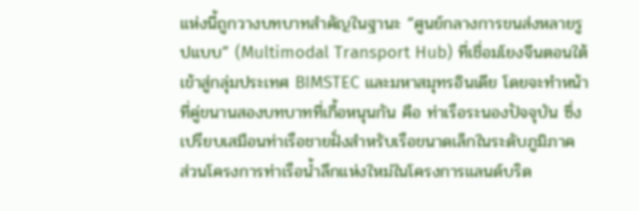แห่งนี้ถูกวางบทบาทสำคัญในฐานะ “ศูนย์กลางการขนส่งหลายรูปแบบ” (Multimodal Transport Hub) ที่เชื่อมโยงจีนตอนใต้เข้าสู่กลุ่มประเทศ BIMSTEC และมหาสมุทรอินเดีย โดยจะทำหน้าที่คู่ขนานสองบทบาทที่เกื้อหนุนกัน คือ ท่าเรือระนองปัจจุบัน ซึ่งเปรียบเสมือนท่าเรือชายฝั่งสำหรับเรือขนาดเล็กในระดับภูมิภาค ส่วนโครงการท่าเรือน้ำลึกแห่งใหม่ในโครงการแลนด์บริด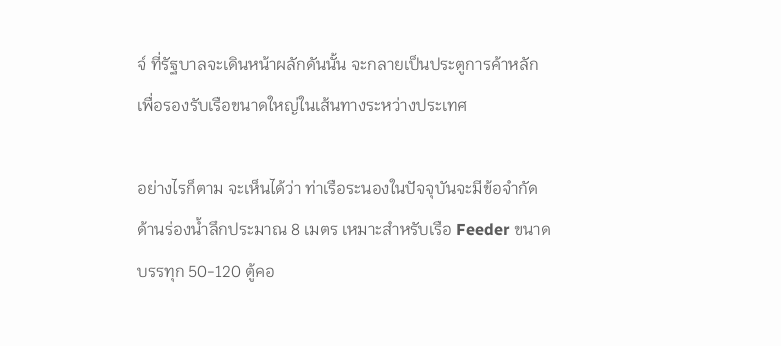จ์ ที่รัฐบาลจะเดินหน้าผลักดันนั้น จะกลายเป็นประตูการค้าหลักเพื่อรองรับเรือขนาดใหญ่ในเส้นทางระหว่างประเทศ

อย่างไรก็ตาม จะเห็นได้ว่า ท่าเรือระนองในปัจจุบันจะมีข้อจำกัดด้านร่องน้ำลึกประมาณ 8 เมตร เหมาะสำหรับเรือ Feeder ขนาดบรรทุก 50-120 ตู้คอ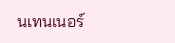นเทนเนอร์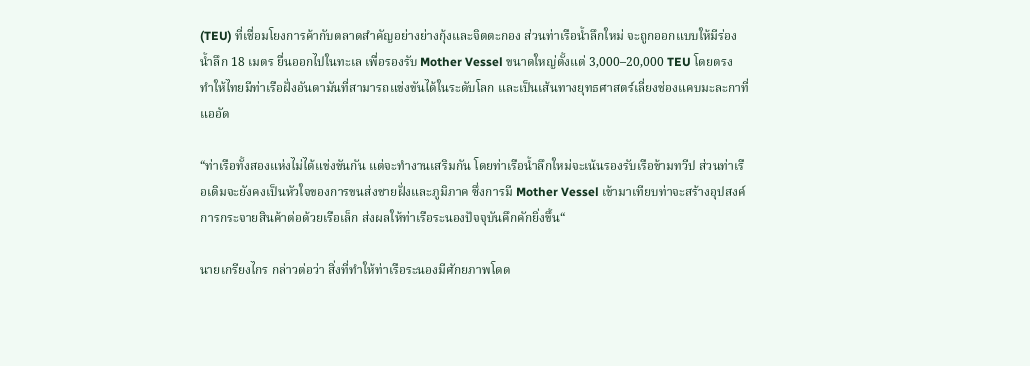(TEU) ที่เชื่อมโยงการค้ากับตลาดสำคัญอย่างย่างกุ้งและจิตตะกอง ส่วนท่าเรือน้ำลึกใหม่ จะถูกออกแบบให้มีร่องน้ำลึก 18 เมตร ยื่นออกไปในทะเล เพื่อรองรับ Mother Vessel ขนาดใหญ่ตั้งแต่ 3,000–20,000 TEU โดยตรง ทำให้ไทยมีท่าเรือฝั่งอันดามันที่สามารถแข่งขันได้ในระดับโลก และเป็นเส้นทางยุทธศาสตร์เลี่ยงช่องแคบมะละกาที่แออัด

“ท่าเรือทั้งสองแห่งไม่ได้แข่งขันกัน แต่จะทำงานเสริมกัน โดยท่าเรือน้ำลึกใหม่จะเน้นรองรับเรือข้ามทวีป ส่วนท่าเรือเดิมจะยังคงเป็นหัวใจของการขนส่งชายฝั่งและภูมิภาค ซึ่งการมี Mother Vessel เข้ามาเทียบท่าจะสร้างอุปสงค์การกระจายสินค้าต่อด้วยเรือเล็ก ส่งผลให้ท่าเรือระนองปัจจุบันคึกคักยิ่งขึ้น“

นายเกรียงไกร กล่าวต่อว่า สิ่งที่ทำให้ท่าเรือระนองมีศักยภาพโดด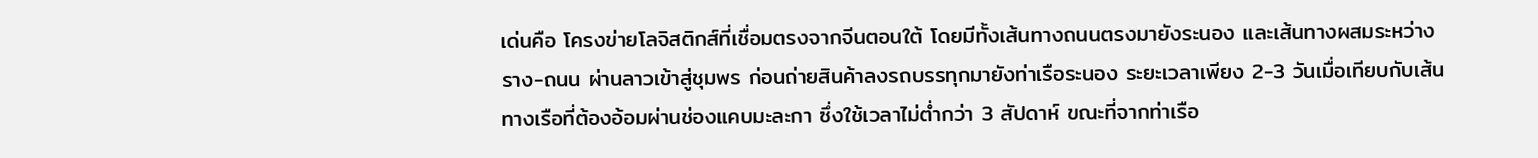เด่นคือ โครงข่ายโลจิสติกส์ที่เชื่อมตรงจากจีนตอนใต้ โดยมีทั้งเส้นทางถนนตรงมายังระนอง และเส้นทางผสมระหว่างราง-ถนน ผ่านลาวเข้าสู่ชุมพร ก่อนถ่ายสินค้าลงรถบรรทุกมายังท่าเรือระนอง ระยะเวลาเพียง 2-3 วันเมื่อเทียบกับเส้นทางเรือที่ต้องอ้อมผ่านช่องแคบมะละกา ซึ่งใช้เวลาไม่ต่ำกว่า 3 สัปดาห์ ขณะที่จากท่าเรือ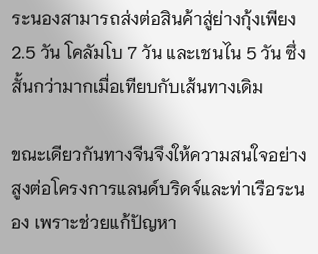ระนองสามารถส่งต่อสินค้าสู่ย่างกุ้งเพียง 2.5 วัน โคลัมโบ 7 วัน และเชนไน 5 วัน ซึ่งสั้นกว่ามากเมื่อเทียบกับเส้นทางเดิม

ขณะเดียวกันทางจีนจึงให้ความสนใจอย่างสูงต่อโครงการแลนด์บริดจ์และท่าเรือระนอง เพราะช่วยแก้ปัญหา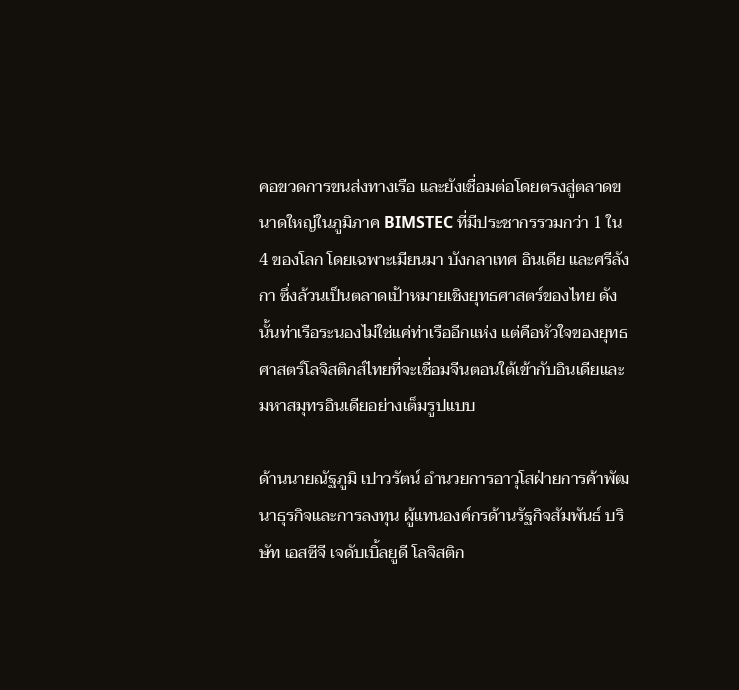คอขวดการขนส่งทางเรือ และยังเชื่อมต่อโดยตรงสู่ตลาดขนาดใหญ่ในภูมิภาค BIMSTEC ที่มีประชากรรวมกว่า 1 ใน 4 ของโลก โดยเฉพาะเมียนมา บังกลาเทศ อินเดีย และศรีลังกา ซึ่งล้วนเป็นตลาดเป้าหมายเชิงยุทธศาสตร์ของไทย ดังนั้นท่าเรือระนองไม่ใช่แค่ท่าเรืออีกแห่ง แต่คือหัวใจของยุทธศาสตร์โลจิสติกส์ไทยที่จะเชื่อมจีนตอนใต้เข้ากับอินเดียและมหาสมุทรอินเดียอย่างเต็มรูปแบบ

ด้านนายณัฐภูมิ เปาวรัตน์ อำนวยการอาวุโสฝ่ายการค้าพัฒนาธุรกิจและการลงทุน ผู้แทนองค์กรด้านรัฐกิจสัมพันธ์ บริษัท เอสซีจี เจดับเบิ้ลยูดี โลจิสติก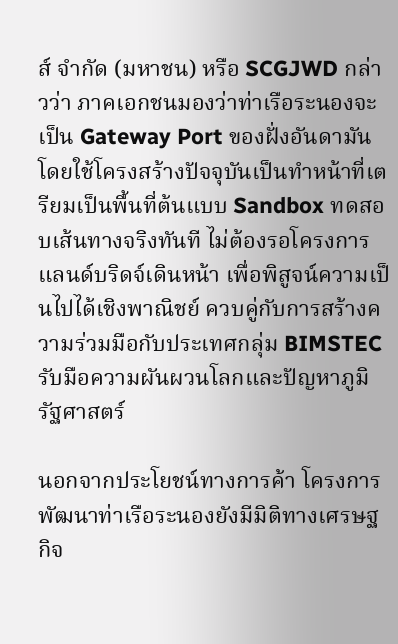ส์ จำกัด (มหาชน) หรือ SCGJWD กล่าวว่า ภาคเอกชนมองว่าท่าเรือระนองจะเป็น Gateway Port ของฝั่งอันดามัน โดยใช้โครงสร้างปัจจุบันเป็นทำหน้าที่เตรียมเป็นพื้นที่ต้นแบบ Sandbox ทดสอบเส้นทางจริงทันที ไม่ต้องรอโครงการแลนด์บริดจ์เดินหน้า เพื่อพิสูจน์ความเป็นไปได้เชิงพาณิชย์ ควบคู่กับการสร้างความร่วมมือกับประเทศกลุ่ม BIMSTEC รับมือความผันผวนโลกและปัญหาภูมิรัฐศาสตร์

นอกจากประโยชน์ทางการค้า โครงการพัฒนาท่าเรือระนองยังมีมิติทางเศรษฐกิจ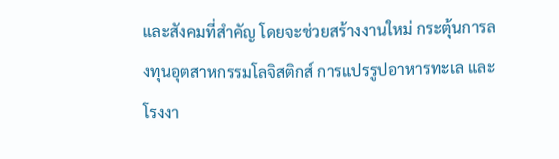และสังคมที่สำคัญ โดยจะช่วยสร้างงานใหม่ กระตุ้นการลงทุนอุตสาหกรรมโลจิสติกส์ การแปรรูปอาหารทะเล และโรงงา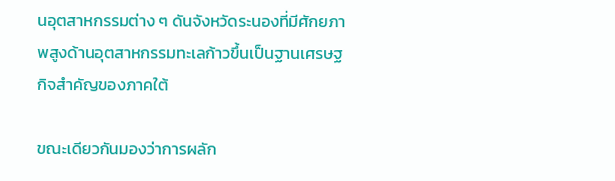นอุตสาหกรรมต่าง ๆ ดันจังหวัดระนองที่มีศักยภาพสูงด้านอุตสาหกรรมทะเลก้าวขึ้นเป็นฐานเศรษฐกิจสำคัญของภาคใต้

ขณะเดียวกันมองว่าการผลัก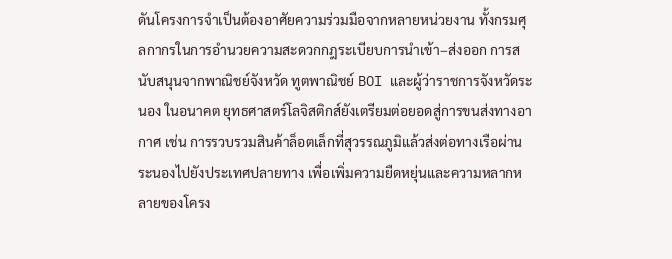ดันโครงการจำเป็นต้องอาศัยความร่วมมือจากหลายหน่วยงาน ทั้งกรมศุลกากรในการอำนวยความสะดวกกฎระเบียบการนำเข้า–ส่งออก การสนับสนุนจากพาณิชย์จังหวัด ทูตพาณิชย์ BOI และผู้ว่าราชการจังหวัดระนอง ในอนาคต ยุทธศาสตร์โลจิสติกส์ยังเตรียมต่อยอดสู่การขนส่งทางอากาศ เช่น การรวบรวมสินค้าล็อตเล็กที่สุวรรณภูมิแล้วส่งต่อทางเรือผ่านระนองไปยังประเทศปลายทาง เพื่อเพิ่มความยืดหยุ่นและความหลากหลายของโครง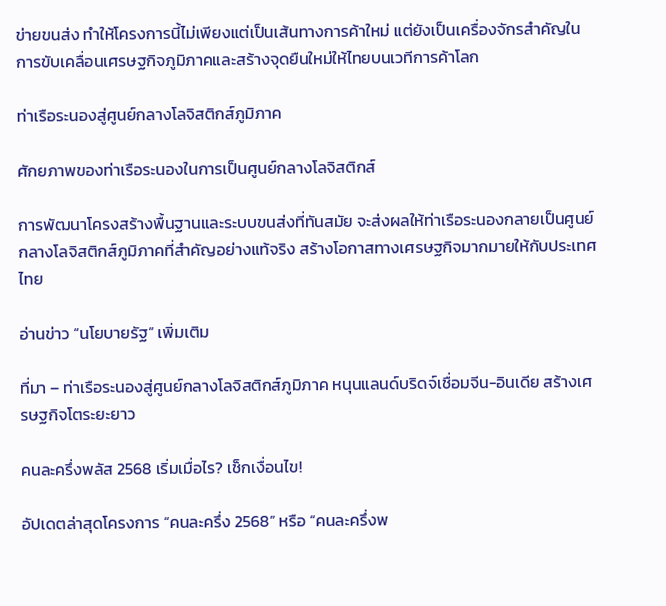ข่ายขนส่ง ทำให้โครงการนี้ไม่เพียงแต่เป็นเส้นทางการค้าใหม่ แต่ยังเป็นเครื่องจักรสำคัญในการขับเคลื่อนเศรษฐกิจภูมิภาคและสร้างจุดยืนใหม่ให้ไทยบนเวทีการค้าโลก

ท่าเรือระนองสู่ศูนย์กลางโลจิสติกส์ภูมิภาค

ศักยภาพของท่าเรือระนองในการเป็นศูนย์กลางโลจิสติกส์

การพัฒนาโครงสร้างพื้นฐานและระบบขนส่งที่ทันสมัย จะส่งผลให้ท่าเรือระนองกลายเป็นศูนย์กลางโลจิสติกส์ภูมิภาคที่สำคัญอย่างแท้จริง สร้างโอกาสทางเศรษฐกิจมากมายให้กับประเทศไทย

อ่านข่าว “นโยบายรัฐ” เพิ่มเติม

ที่มา – ท่าเรือระนองสู่ศูนย์กลางโลจิสติกส์ภูมิภาค หนุนแลนด์บริดจ์เชื่อมจีน-อินเดีย สร้างเศรษฐกิจโตระยะยาว

คนละครึ่งพลัส 2568 เริ่มเมื่อไร? เช็กเงื่อนไข!

อัปเดตล่าสุดโครงการ “คนละครึ่ง 2568” หรือ “คนละครึ่งพ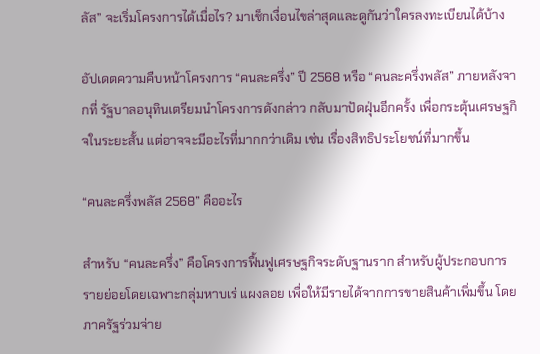ลัส” จะเริ่มโครงการได้เมื่อไร? มาเช็กเงื่อนไขล่าสุดและดูกันว่าใครลงทะเบียนได้บ้าง

อัปเดตความคืบหน้าโครงการ “คนละครึ่ง” ปี 2568 หรือ “คนละครึ่งพลัส” ภายหลังจากที่ รัฐบาลอนุทินเตรียมนำโครงการดังกล่าว กลับมาปัดฝุ่นอีกครั้ง เพื่อกระตุ้นเศรษฐกิจในระยะสั้น แต่อาจจะมีอะไรที่มากกว่าเดิม เช่น เรื่องสิทธิประโยชน์ที่มากขึ้น

“คนละครึ่งพลัส 2568” คืออะไร

สำหรับ “คนละครึ่ง” คือโครงการฟื้นฟูเศรษฐกิจระดับฐานราก สำหรับผู้ประกอบการรายย่อยโดยเฉพาะกลุ่มหาบเร่ แผงลอย เพื่อให้มีรายได้จากการขายสินค้าเพิ่มขึ้น โดยภาครัฐร่วมจ่าย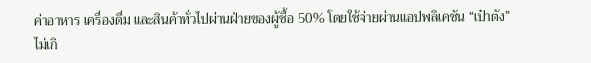ค่าอาหาร เครื่องดื่ม และสินค้าทั่วไปผ่านฝ่ายของผู้ซื้อ 50% โดยใช้จ่ายผ่านแอปพลิเคชัน “เป๋าตัง” ไม่เกิ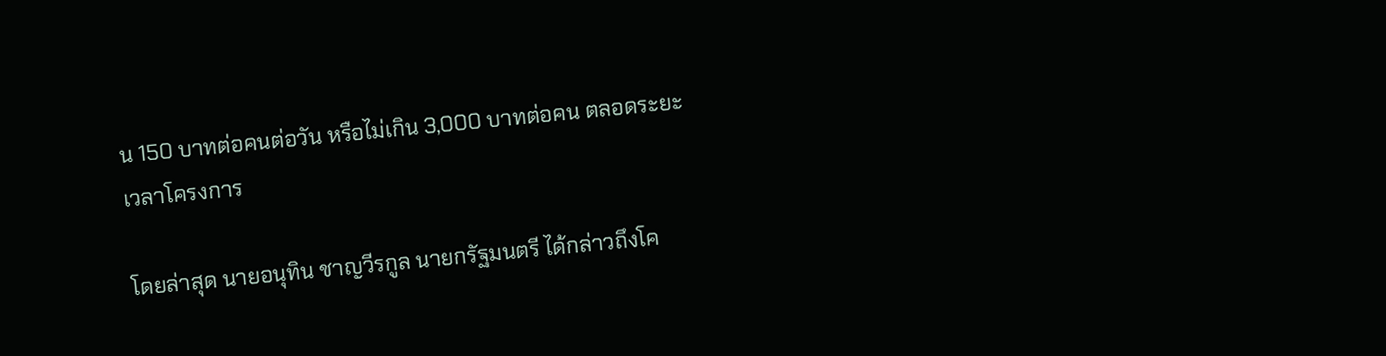น 150 บาทต่อคนต่อวัน หรือไม่เกิน 3,000 บาทต่อคน ตลอดระยะเวลาโครงการ

โดยล่าสุด นายอนุทิน ชาญวีรกูล นายกรัฐมนตรี ได้กล่าวถึงโค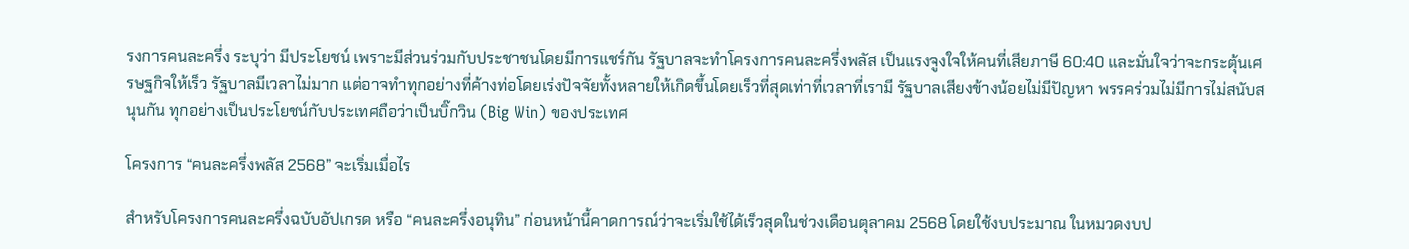รงการคนละครึ่ง ระบุว่า มีประโยชน์ เพราะมีส่วนร่วมกับประชาชนโดยมีการแชร์กัน รัฐบาลจะทำโครงการคนละครึ่งพลัส เป็นแรงจูงใจให้คนที่เสียภาษี 60:40 และมั่นใจว่าจะกระตุ้นเศรษฐกิจให้เร็ว รัฐบาลมีเวลาไม่มาก แต่อาจทำทุกอย่างที่ค้างท่อโดยเร่งปัจจัยทั้งหลายให้เกิดขึ้นโดยเร็วที่สุดเท่าที่เวลาที่เรามี รัฐบาลเสียงข้างน้อยไม่มีปัญหา พรรคร่วมไม่มีการไม่สนับสนุนกัน ทุกอย่างเป็นประโยชน์กับประเทศถือว่าเป็นบิ๊กวิน (Big Win) ของประเทศ

โครงการ “คนละครึ่งพลัส 2568” จะเริ่มเมื่อไร

สำหรับโครงการคนละครึ่งฉบับอัปเกรด หรือ “คนละครึ่งอนุทิน” ก่อนหน้านี้คาดการณ์ว่าจะเริ่มใช้ได้เร็วสุดในช่วงเดือนตุลาคม 2568 โดยใช้งบประมาณ ในหมวดงบป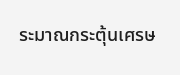ระมาณกระตุ้นเศรษ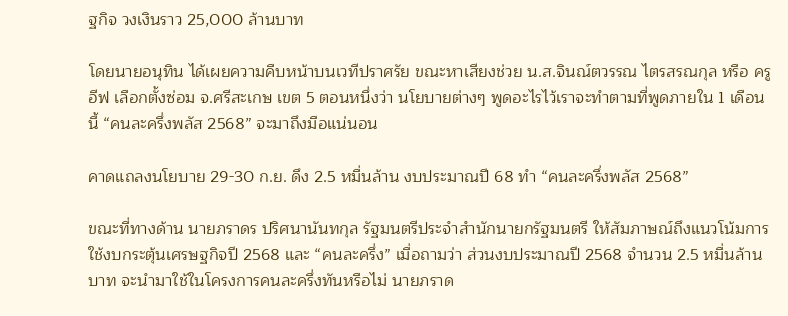ฐกิจ วงเงินราว 25,000 ล้านบาท

โดยนายอนุทิน ได้เผยความคืบหน้าบนเวทีปราศรัย ขณะหาเสียงช่วย น.ส.จินณ์ตวรรณ ไตรสรณกุล หรือ ครูอีฟ เลือกตั้งซ่อม จ.ศรีสะเกษ เขต 5 ตอนหนึ่งว่า นโยบายต่างๆ พูดอะไรไว้เราจะทำตามที่พูดภายใน 1 เดือนนี้ “คนละครึ่งพลัส 2568” จะมาถึงมือแน่นอน

คาดแถลงนโยบาย 29-30 ก.ย. ดึง 2.5 หมื่นล้าน งบประมาณปี 68 ทำ “คนละครึ่งพลัส 2568”

ขณะที่ทางด้าน นายภราดร ปริศนานันทกุล รัฐมนตรีประจำสำนักนายกรัฐมนตรี ให้สัมภาษณ์ถึงแนวโน้มการใช้งบกระตุ้นเศรษฐกิจปี 2568 และ “คนละครึ่ง” เมื่อถามว่า ส่วนงบประมาณปี 2568 จำนวน 2.5 หมื่นล้านบาท จะนำมาใช้ในโครงการคนละครึ่งทันหรือไม่ นายภราด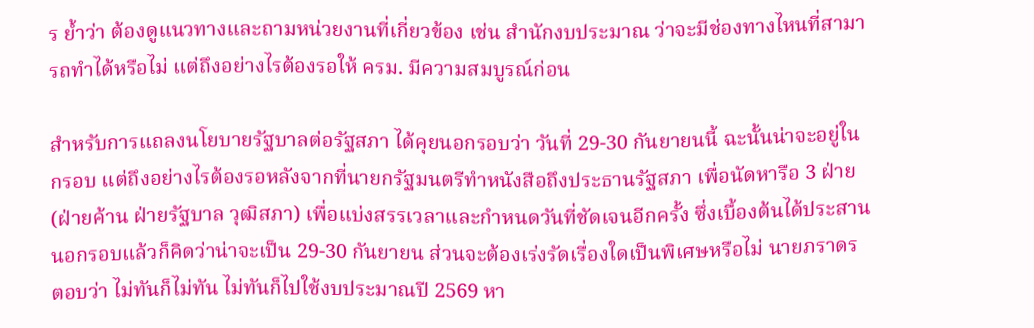ร ย้ำว่า ต้องดูแนวทางและถามหน่วยงานที่เกี่ยวข้อง เช่น สำนักงบประมาณ ว่าจะมีช่องทางไหนที่สามารถทำได้หรือไม่ แต่ถึงอย่างไรต้องรอให้ ครม. มีความสมบูรณ์ก่อน

สำหรับการแถลงนโยบายรัฐบาลต่อรัฐสภา ได้คุยนอกรอบว่า วันที่ 29-30 กันยายนนี้ ฉะนั้นน่าจะอยู่ในกรอบ แต่ถึงอย่างไรต้องรอหลังจากที่นายกรัฐมนตรีทำหนังสือถึงประธานรัฐสภา เพื่อนัดหารือ 3 ฝ่าย (ฝ่ายค้าน ฝ่ายรัฐบาล วุฒิสภา) เพื่อแบ่งสรรเวลาและกำหนดวันที่ชัดเจนอีกครั้ง ซึ่งเบื้องต้นได้ประสานนอกรอบแล้วก็คิดว่าน่าจะเป็น 29-30 กันยายน ส่วนจะต้องเร่งรัดเรื่องใดเป็นพิเศษหรือไม่ นายภราดร ตอบว่า ไม่ทันก็ไม่ทัน ไม่ทันก็ไปใช้งบประมาณปี 2569 หา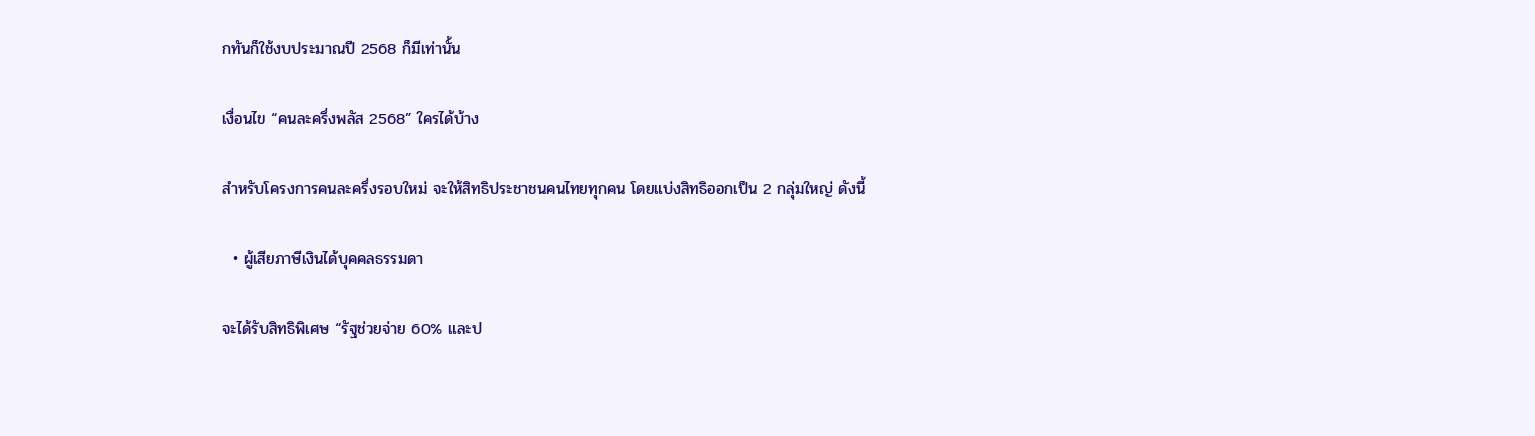กทันก็ใช้งบประมาณปี 2568 ก็มีเท่านั้น

เงื่อนไข “คนละครึ่งพลัส 2568” ใครได้บ้าง

สำหรับโครงการคนละครึ่งรอบใหม่ จะให้สิทธิประชาชนคนไทยทุกคน โดยแบ่งสิทธิออกเป็น 2 กลุ่มใหญ่ ดังนี้

  • ผู้เสียภาษีเงินได้บุคคลธรรมดา

จะได้รับสิทธิพิเศษ “รัฐช่วยจ่าย 60% และป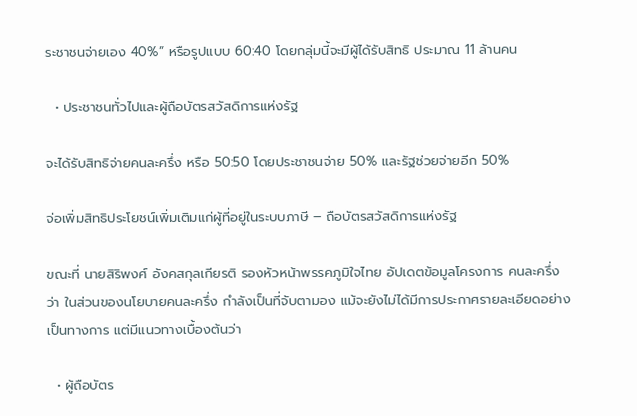ระชาชนจ่ายเอง 40%” หรือรูปแบบ 60:40 โดยกลุ่มนี้จะมีผู้ได้รับสิทธิ ประมาณ 11 ล้านคน

  • ประชาชนทั่วไปและผู้ถือบัตรสวัสดิการแห่งรัฐ

จะได้รับสิทธิจ่ายคนละครึ่ง หรือ 50:50 โดยประชาชนจ่าย 50% และรัฐช่วยจ่ายอีก 50%

จ่อเพิ่มสิทธิประโยชน์เพิ่มเติมแก่ผู้ที่อยู่ในระบบภาษี – ถือบัตรสวัสดิการแห่งรัฐ

ขณะที่ นายสิริพงศ์ อังคสกุลเกียรติ รองหัวหน้าพรรคภูมิใจไทย อัปเดตข้อมูลโครงการ คนละครึ่ง ว่า ในส่วนของนโยบายคนละครึ่ง กำลังเป็นที่จับตามอง แม้จะยังไม่ได้มีการประกาศรายละเอียดอย่างเป็นทางการ แต่มีแนวทางเบื้องต้นว่า

  • ผู้ถือบัตร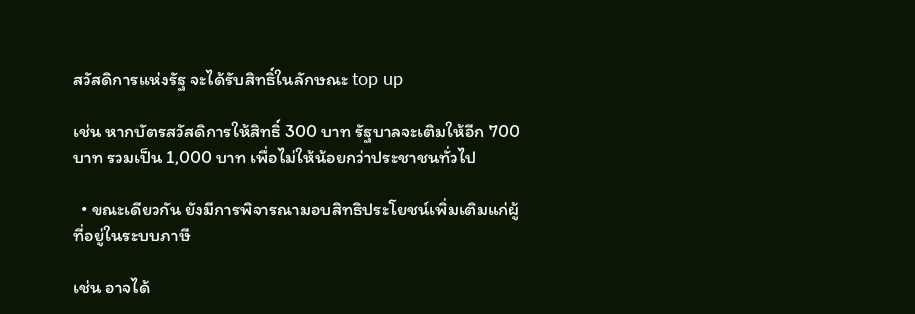สวัสดิการแห่งรัฐ จะได้รับสิทธิ์ในลักษณะ top up

เช่น หากบัตรสวัสดิการให้สิทธิ์ 300 บาท รัฐบาลจะเติมให้อีก 700 บาท รวมเป็น 1,000 บาท เพื่อไม่ให้น้อยกว่าประชาชนทั่วไป

  • ขณะเดียวกัน ยังมีการพิจารณามอบสิทธิประโยชน์เพิ่มเติมแก่ผู้ที่อยู่ในระบบภาษี

เช่น อาจได้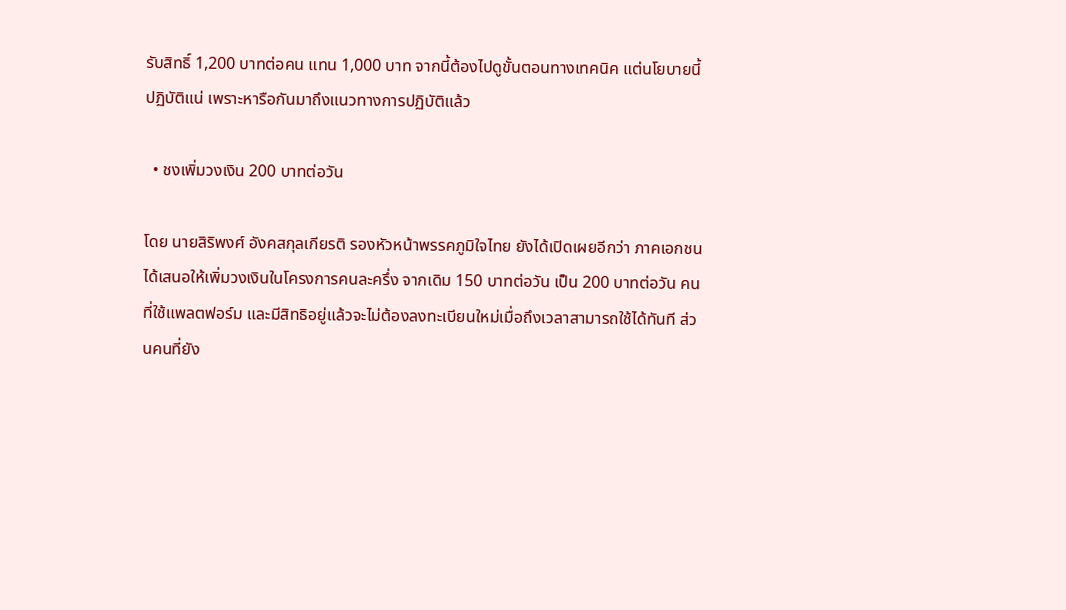รับสิทธิ์ 1,200 บาทต่อคน แทน 1,000 บาท จากนี้ต้องไปดูขั้นตอนทางเทคนิค แต่นโยบายนี้ปฏิบัติแน่ เพราะหารือกันมาถึงแนวทางการปฏิบัติแล้ว

  • ชงเพิ่มวงเงิน 200 บาทต่อวัน

โดย นายสิริพงศ์ อังคสกุลเกียรติ รองหัวหน้าพรรคภูมิใจไทย ยังได้เปิดเผยอีกว่า ภาคเอกชนได้เสนอให้เพิ่มวงเงินในโครงการคนละครึ่ง จากเดิม 150 บาทต่อวัน เป็น 200 บาทต่อวัน คนที่ใช้แพลตฟอร์ม และมีสิทธิอยู่แล้วจะไม่ต้องลงทะเบียนใหม่เมื่อถึงเวลาสามารถใช้ได้ทันที ส่วนคนที่ยัง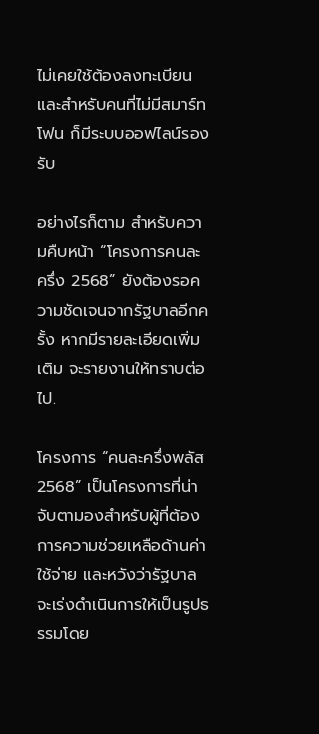ไม่เคยใช้ต้องลงทะเบียน และสำหรับคนที่ไม่มีสมาร์ทโฟน ก็มีระบบออฟไลน์รองรับ

อย่างไรก็ตาม สำหรับความคืบหน้า “โครงการคนละครึ่ง 2568” ยังต้องรอความชัดเจนจากรัฐบาลอีกครั้ง หากมีรายละเอียดเพิ่มเติม จะรายงานให้ทราบต่อไป.

โครงการ “คนละครึ่งพลัส 2568” เป็นโครงการที่น่าจับตามองสำหรับผู้ที่ต้องการความช่วยเหลือด้านค่าใช้จ่าย และหวังว่ารัฐบาลจะเร่งดำเนินการให้เป็นรูปธรรมโดย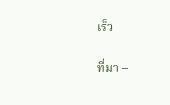เร็ว

ที่มา –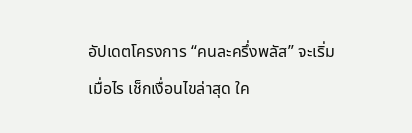อัปเดตโครงการ “คนละครึ่งพลัส” จะเริ่มเมื่อไร เช็กเงื่อนไขล่าสุด ใค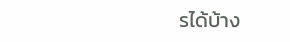รได้บ้าง